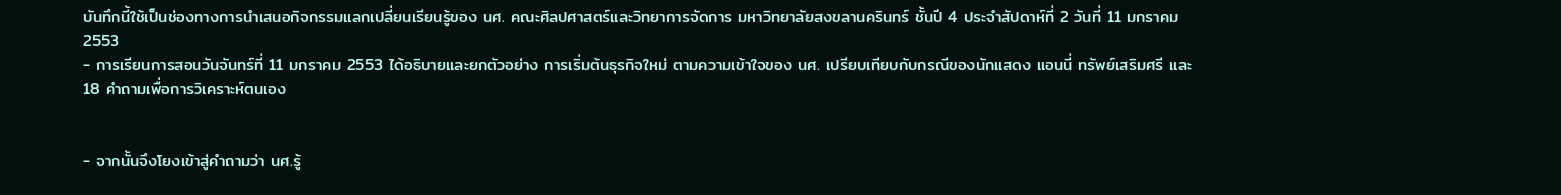บันทึกนี้ใช้เป็นช่องทางการนำเสนอกิจกรรมแลกเปลี่ยนเรียนรู้ของ นศ. คณะศิลปศาสตร์และวิทยาการจัดการ มหาวิทยาลัยสงขลานครินทร์ ชั้นปี 4 ประจำสัปดาห์ที่ 2 วันที่ 11 มกราคม 2553
- การเรียนการสอนวันจันทร์ที่ 11 มกราคม 2553 ได้อธิบายและยกตัวอย่าง การเริ่มต้นธุรกิจใหม่ ตามความเข้าใจของ นศ. เปรียบเทียบกับกรณีของนักแสดง แอนนี่ ทรัพย์เสริมศรี และ 18 คำถามเพื่อการวิเคราะห์ตนเอง


- จากนั้นจึงโยงเข้าสู่คำถามว่า นศ.รู้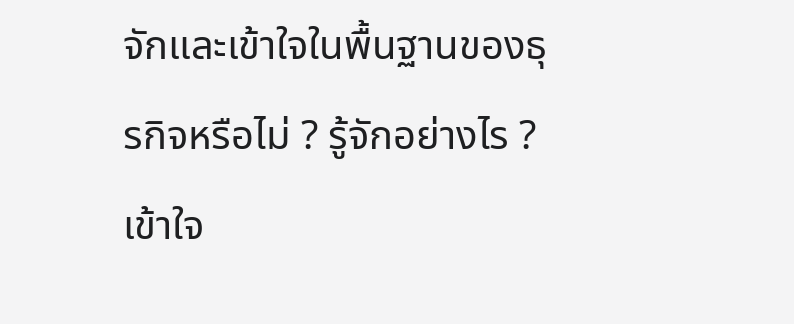จักและเข้าใจในพื้นฐานของธุรกิจหรือไม่ ? รู้จักอย่างไร ? เข้าใจ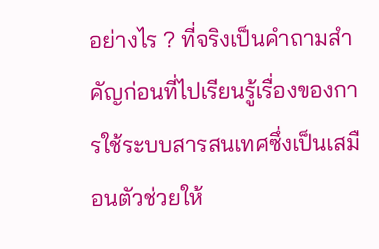อย่างไร ? ที่จริงเป็นคำถามสำคัญก่อนที่ไปเรียนรู้เรื่องของการใช้ระบบสารสนเทศซึ่งเป็นเสมือนตัวช่วยให้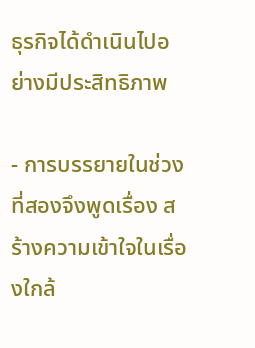ธุรกิจได้ดำเนินไปอย่างมีประสิทธิภาพ

- การบรรยายในช่วงที่สองจึงพูดเรื่อง สร้างความเข้าใจในเรื่องใกล้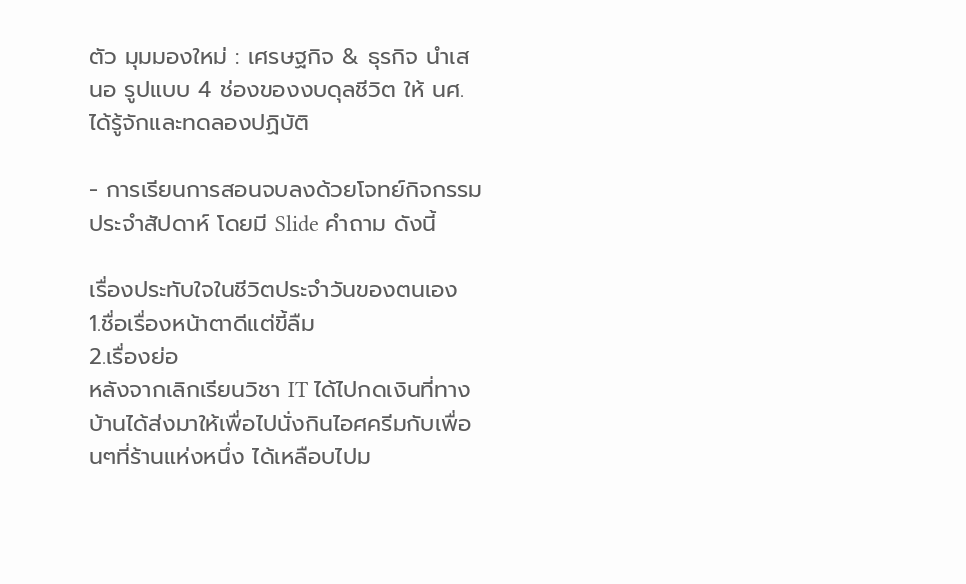ตัว มุมมองใหม่ : เศรษฐกิจ & ธุรกิจ นำเสนอ รูปแบบ 4 ช่องของงบดุลชีวิต ให้ นศ.ได้รู้จักและทดลองปฏิบัติ

- การเรียนการสอนจบลงด้วยโจทย์กิจกรรมประจำสัปดาห์ โดยมี Slide คำถาม ดังนี้

เรื่องประทับใจในชีวิตประจำวันของตนเอง
1.ชื่อเรื่องหน้าตาดีแต่ขี้ลืม
2.เรื่องย่อ
หลังจากเลิกเรียนวิชา IT ได้ไปกดเงินที่ทางบ้านได้ส่งมาให้เพื่อไปนั่งกินไอศครีมกับเพื่อนๆที่ร้านแห่งหนึ่ง ได้เหลือบไปม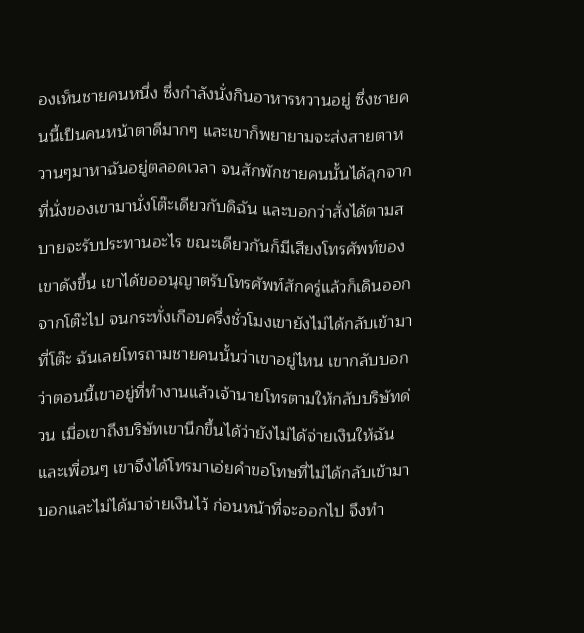องเห็นชายคนหนึ่ง ซึ่งกำลังนั่งกินอาหารหวานอยู่ ซึ่งชายคนนี้เป็นคนหน้าตาดีมากๆ และเขาก็พยายามจะส่งสายตาหวานๆมาหาฉันอยู่ตลอดเวลา จนสักพักชายคนนั้นได้ลุกจากที่นั่งของเขามานั่งโต๊ะเดียวกับดิฉัน และบอกว่าสั่งได้ตามสบายจะรับประทานอะไร ขณะเดียวกันก็มีเสียงโทรศัพท์ของเขาดังขึ้น เขาได้ขออนุญาตรับโทรศัพท์สักครู่แล้วก็เดินออกจากโต๊ะไป จนกระทั่งเกือบครึ่งชั่วโมงเขายังไม่ได้กลับเข้ามาที่โต๊ะ ฉันเลยโทรถามชายคนนั้นว่าเขาอยู่ไหน เขากลับบอกว่าตอนนี้เขาอยู่ที่ทำงานแล้วเจ้านายโทรตามให้กลับบริษัทด่วน เมื่อเขาถึงบริษัทเขานึกขึ้นได้ว่ายังไม่ได้จ่ายเงินให้ฉันและเพื่อนๆ เขาจึงได้โทรมาเอ่ยคำขอโทษที่ไม่ได้กลับเข้ามาบอกและไม่ได้มาจ่ายเงินไว้ ก่อนหน้าที่จะออกไป จึงทำ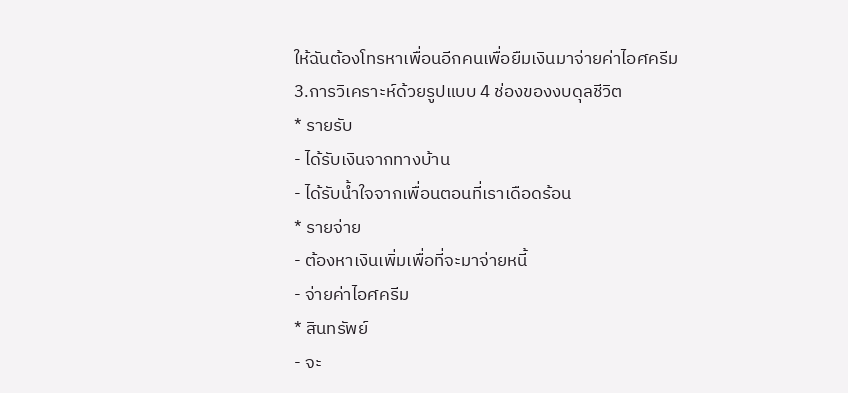ให้ฉันต้องโทรหาเพื่อนอีกคนเพื่อยืมเงินมาจ่ายค่าไอศครีม
3.การวิเคราะห์ด้วยรูปแบบ 4 ช่องของงบดุลชีวิต
* รายรับ
- ได้รับเงินจากทางบ้าน
- ได้รับน้ำใจจากเพื่อนตอนที่เราเดือดร้อน
* รายจ่าย
- ต้องหาเงินเพิ่มเพื่อที่จะมาจ่ายหนี้
- จ่ายค่าไอศครีม
* สินทรัพย์
- จะ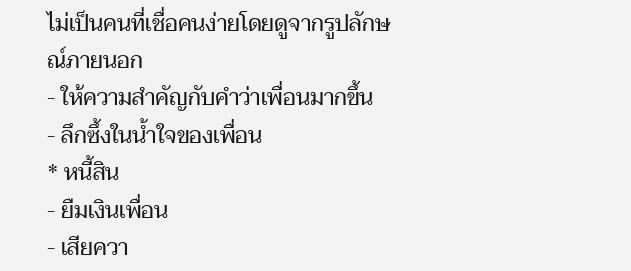ไม่เป็นคนที่เชื่อคนง่ายโดยดูจากรูปลักษณ์ภายนอก
- ให้ความสำคัญกับคำว่าเพื่อนมากขึ้น
- ลึกซึ้งในน้ำใจของเพื่อน
* หนี้สิน
- ยืมเงินเพื่อน
- เสียควา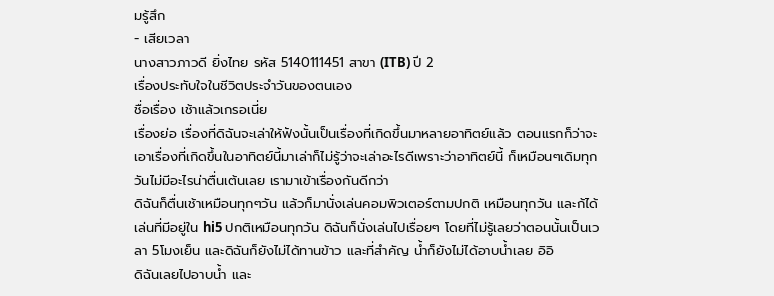มรู้สึก
- เสียเวลา
นางสาวภาวดี ยิ่งไทย รหัส 5140111451 สาขา (ITB) ปี 2
เรื่องประทับใจในชีวิตประจำวันของตนเอง
ชื่อเรื่อง เช้าแล้วเกรอเนี่ย
เรื่องย่อ เรื่องที่ดิฉันจะเล่าให้ฟังนั้นเป็นเรื่องที่เกิดขึ้นมาหลายอาทิตย์แล้ว ตอนแรกก็ว่าจะเอาเรื่องที่เกิดขึ้นในอาทิตย์นี้มาเล่าก็ไม่รู้ว่าจะเล่าอะไรดีเพราะว่าอาทิตย์นี้ ก็เหมือนๆเดิมทุกวันไม่มีอะไรน่าตื่นเต้นเลย เรามาเข้าเรื่องกันดีกว่า
ดิฉันก็ตื่นเช้าเหมือนทุกๆวัน แล้วก็มานั่งเล่นคอมพิวเตอร์ตามปกติ เหมือนทุกวัน และก้ได้เล่นที่มีอยู่ใน hi5 ปกติเหมือนทุกวัน ดิฉันก็นั่งเล่นไปเรื่อยๆ โดยที่ไม่รู้เลยว่าตอนนั้นเป็นเวลา 5โมงเย็น และดิฉันก็ยังไม่ได้ทานข้าว และที่สำคัญ น้ำก็ยังไม่ได้อาบน้ำเลย อิอิ
ดิฉันเลยไปอาบน้ำ และ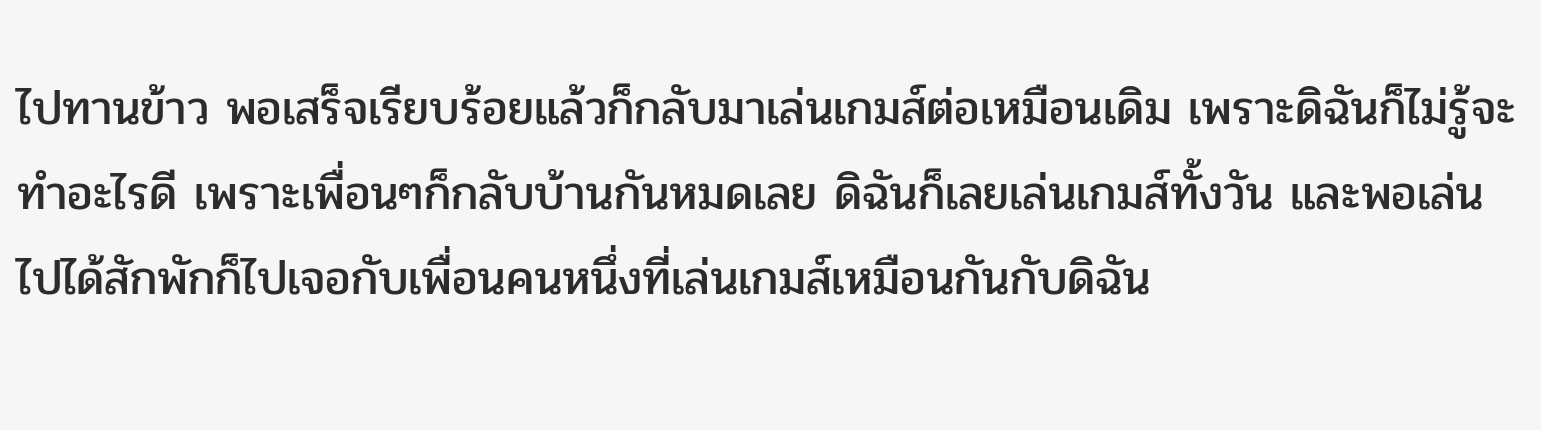ไปทานข้าว พอเสร็จเรียบร้อยแล้วก็กลับมาเล่นเกมส์ต่อเหมือนเดิม เพราะดิฉันก็ไม่รู้จะทำอะไรดี เพราะเพื่อนๆก็กลับบ้านกันหมดเลย ดิฉันก็เลยเล่นเกมส์ทั้งวัน และพอเล่นไปได้สักพักก็ไปเจอกับเพื่อนคนหนึ่งที่เล่นเกมส์เหมือนกันกับดิฉัน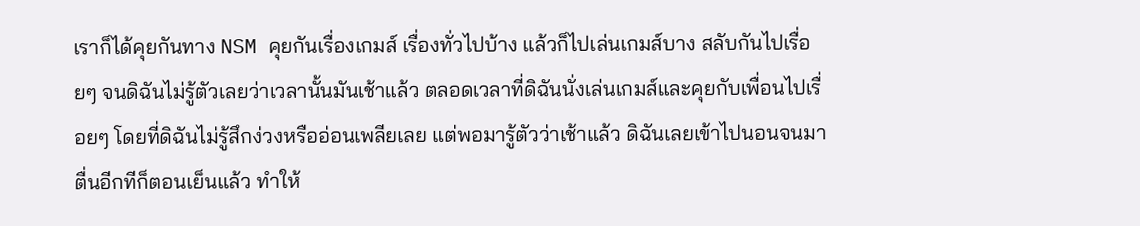เราก็ได้คุยกันทาง NSM คุยกันเรื่องเกมส์ เรื่องทั่วไปบ้าง แล้วก็ไปเล่นเกมส์บาง สลับกันไปเรื่อยๆ จนดิฉันไม่รู้ตัวเลยว่าเวลานั้นมันเช้าแล้ว ตลอดเวลาที่ดิฉันนั่งเล่นเกมส์และคุยกับเพื่อนไปเรื่อยๆ โดยที่ดิฉันไม่รู้สึกง่วงหรืออ่อนเพลียเลย แต่พอมารู้ตัวว่าเช้าแล้ว ดิฉันเลยเข้าไปนอนจนมาตื่นอีกทีก็ตอนเย็นแล้ว ทำให้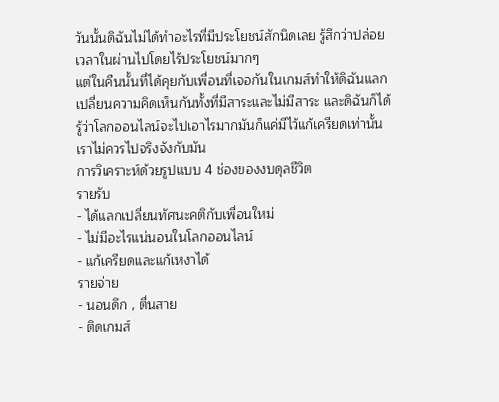วันนั้นดิฉันไม่ได้ทำอะไรที่มีประโยชน์สักนิดเลย รู้สึกว่าปล่อยเวลาในผ่านไปโดยไร้ประโยชน์มากๆ
แต่ในคืนนั้นที่ได้คุยกับเพื่อนที่เจอกันในเกมส์ทำให้ดิฉันแลกเปลี่ยนความคิดเห็นกันทั้งที่มีสาระและไม่มีสาระ และดิฉันก็ได้รู้ว่าโลกออนไลน์จะไปเอาไรมากมันก็แค่มีไว้แก้เครียดเท่านั้น เราไม่ควรไปจริงจังกับมัน
การวิเคราะห์ด้วยรูปแบบ 4 ช่องของงบดุลชีวิต
รายรับ
- ได้แลกเปลี่ยนทัศนะคติกับเพื่อนใหม่
- ไม่มีอะไรแน่นอนในโลกออนไลน์
- แก้เครียดและแก้เหงาได้
รายจ่าย
- นอนดึก , ตื่นสาย
- ติดเกมส์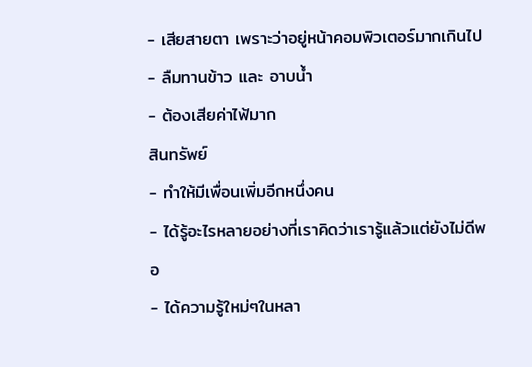- เสียสายตา เพราะว่าอยู่หน้าคอมพิวเตอร์มากเกินไป
- ลืมทานข้าว และ อาบน้ำ
- ต้องเสียค่าไฟ้มาก
สินทรัพย์
- ทำให้มีเพื่อนเพิ่มอีกหนึ่งคน
- ได้รู้อะไรหลายอย่างที่เราคิดว่าเรารู้แล้วแต่ยังไม่ดีพอ
- ได้ความรู้ใหม่ๆในหลา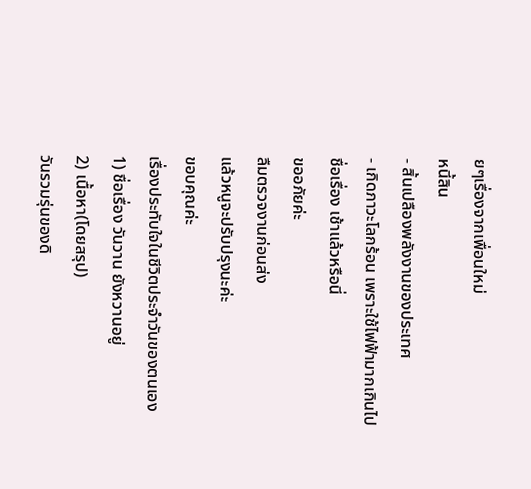ยๆเรื่องจากเพื่อนใหม่
หนี้สิน
- สิ้นเปลืองพลังงานของประเทศ
- เกิดภาวะโลกร้อน เพราะใช้ไฟฟ้ามากเกินไป
ชื่อเรื่อง เช้าแล้วหรือนี่
ขออภัยค่ะ
ลืมตรวจงานก่อนส่ง
แล้วหนูจะปรับปรุงนะค่ะ
ขอบคุณค่ะ
เรื่องประทับใจในชีวิตประจำวันของตนเอง
1) ชื่อเรื่อง วันวาน ยังหวานอยู่
2) เนื้อหา(โดยสรุป)
วันรวมรุ่นของดิ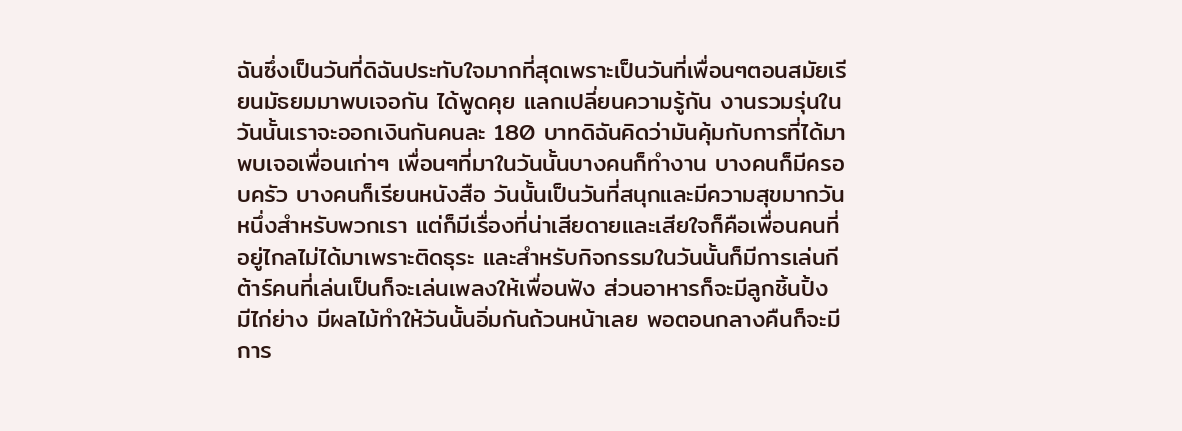ฉันซึ่งเป็นวันที่ดิฉันประทับใจมากที่สุดเพราะเป็นวันที่เพื่อนๆตอนสมัยเรียนมัธยมมาพบเจอกัน ได้พูดคุย แลกเปลี่ยนความรู้กัน งานรวมรุ่นในวันนั้นเราจะออกเงินกันคนละ 180 บาทดิฉันคิดว่ามันคุ้มกับการที่ได้มาพบเจอเพื่อนเก่าๆ เพื่อนๆที่มาในวันนั้นบางคนก็ทำงาน บางคนก็มีครอบครัว บางคนก็เรียนหนังสือ วันนั้นเป็นวันที่สนุกและมีความสุขมากวันหนึ่งสำหรับพวกเรา แต่ก็มีเรื่องที่น่าเสียดายและเสียใจก็คือเพื่อนคนที่อยู่ไกลไม่ได้มาเพราะติดธุระ และสำหรับกิจกรรมในวันนั้นก็มีการเล่นกีต้าร์คนที่เล่นเป็นก็จะเล่นเพลงให้เพื่อนฟัง ส่วนอาหารก็จะมีลูกชิ้นปิ้ง มีไก่ย่าง มีผลไม้ทำให้วันนั้นอิ่มกันถ้วนหน้าเลย พอตอนกลางคืนก็จะมีการ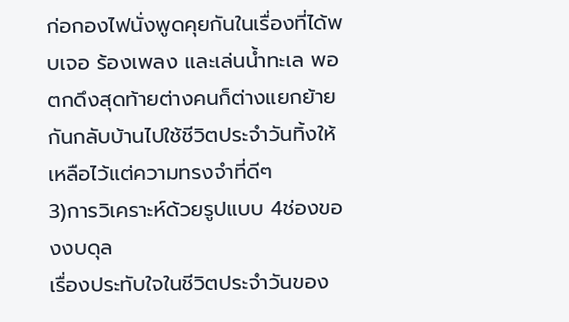ก่อกองไฟนั่งพูดคุยกันในเรื่องที่ได้พบเจอ ร้องเพลง และเล่นน้ำทะเล พอตกดึงสุดท้ายต่างคนก็ต่างแยกย้ายกันกลับบ้านไปใช้ชีวิตประจำวันทิ้งให้เหลือไว้แต่ความทรงจำที่ดีๆ
3)การวิเคราะห์ด้วยรูปแบบ 4ช่องของงบดุล
เรื่องประทับใจในชีวิตประจำวันของ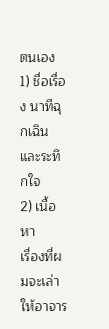ตนเอง
1) ชื่อเรื่อง นาทีฉุกเฉินและระทึกใจ
2) เนื้อหา
เรื่องที่ผมจะเล่าให้อาจาร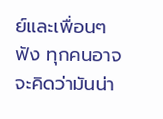ย์และเพื่อนๆฟัง ทุกคนอาจจะคิดว่ามันน่า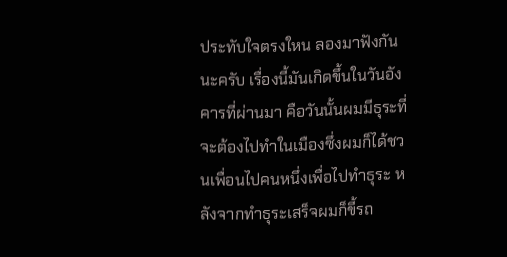ประทับใจตรงใหน ลองมาฟังกันนะครับ เรื่องนี้มันเกิดขึ้นในวันอังคารที่ผ่านมา คือวันนั้นผมมีธุระที่จะต้องไปทำในเมืองซึ่งผมก็ได้ชวนเพื่อนไปคนหนึ่งเพื่อไปทำธุระ หลังจากทำธุระเสร็จผมก็ขี้รถ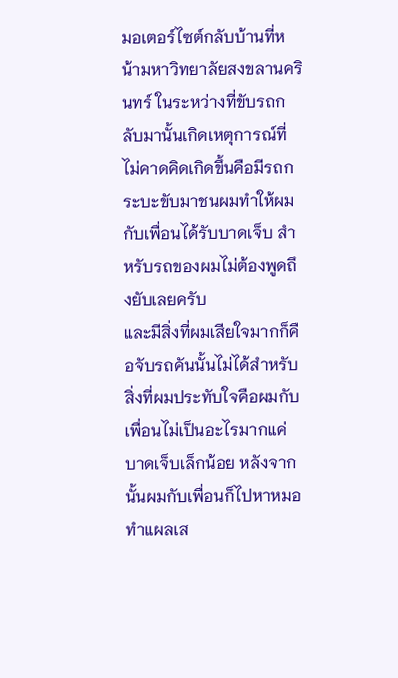มอเตอร์ไซต์กลับบ้านที่หน้ามหาวิทยาลัยสงขลานครินทร์ ในระหว่างที่ขับรถกลับมานั้นเกิดเหตุการณ์ที่ไม่คาดคิดเกิดขึ้นคือมีรถกระบะขับมาชนผมทำให้ผมกับเพื่อนได้รับบาดเจ็บ สำหรับรถของผมไม่ต้องพูดถึงยับเลยครับ
และมีสิ่งที่ผมเสียใจมากก็คือจับรถคันนั้นไม่ได้สำหรับสิ่งที่ผมประทับใจคือผมกับเพื่อนไม่เป็นอะไรมากแค่บาดเจ็บเล็กน้อย หลังจากนั้นผมกับเพื่อนก็ไปหาหมอทำแผลเส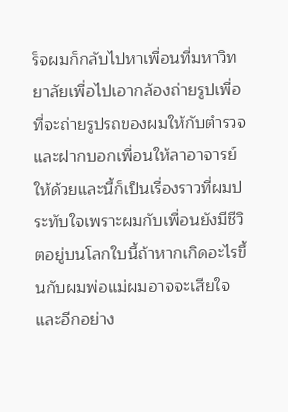ร็จผมก็กลับไปหาเพื่อนที่มหาวิทยาลัยเพื่อไปเอากล้องถ่ายรูปเพื่อที่จะถ่ายรูปรถของผมให้กับตำรวจ และฝากบอกเพื่อนให้ลาอาจารย์ให้ด้วยและนี้ก็เป็นเรื่องราวที่ผมประทับใจเพราะผมกับเพื่อนยังมีชีวิตอยู่บนโลกใบนี้ถ้าหากเกิดอะไรขึ้นกับผมพ่อแม่ผมอาจจะเสียใจและอีกอย่าง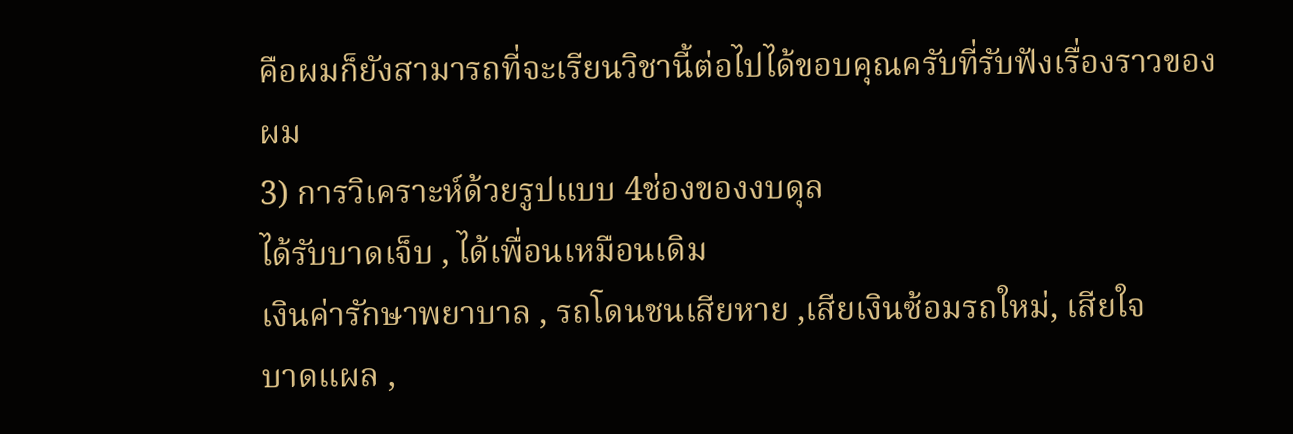คือผมก็ยังสามารถที่จะเรียนวิชานี้ต่อไปได้ขอบคุณครับที่รับฟังเรื่องราวของผม
3) การวิเคราะห์ด้วยรูปแบบ 4ช่องของงบดุล
ได้รับบาดเจ็บ , ได้เพื่อนเหมือนเดิม
เงินค่ารักษาพยาบาล , รถโดนชนเสียหาย ,เสียเงินซ้อมรถใหม่, เสียใจ
บาดแผล ,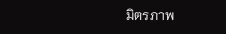มิตรภาพ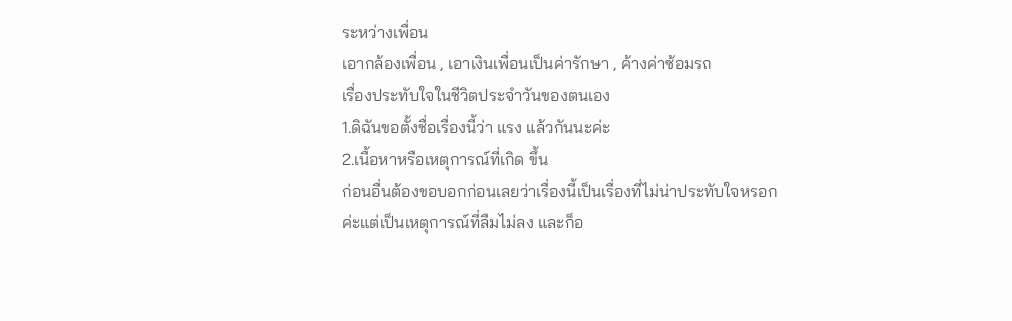ระหว่างเพื่อน
เอากล้องเพื่อน , เอาเงินเพื่อนเป็นค่ารักษา , ค้างค่าซ้อมรถ
เรื่องประทับใจในชีวิตประจำวันของตนเอง
1.ดิฉันขอตั้งชื่อเรื่องนี้ว่า แรง แล้วกันนะค่ะ
2.เนื้อหาหรือเหตุการณ์ที่เกิด ขึ้น
ก่อนอื่นต้องขอบอกก่อนเลยว่าเรื่องนี้เป็นเรื่องที่ไม่น่าประทับใจหรอกค่ะแต่เป็นเหตุการณ์ที่ลืมไม่ลง และก็อ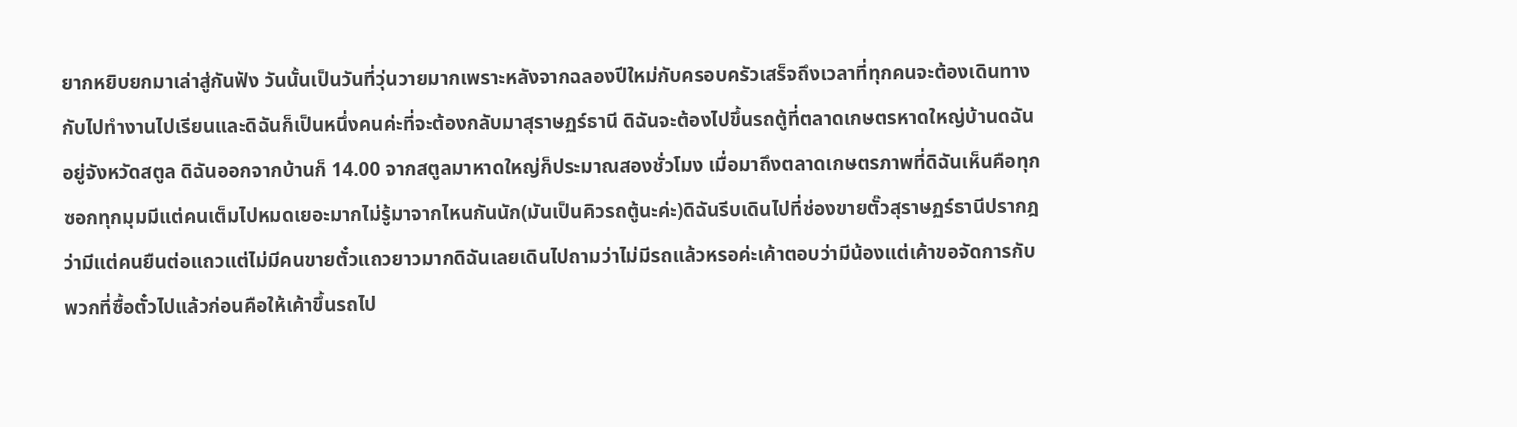ยากหยิบยกมาเล่าสู่กันฟัง วันนั้นเป็นวันที่วุ่นวายมากเพราะหลังจากฉลองปีใหม่กับครอบครัวเสร็จถึงเวลาที่ทุกคนจะต้องเดินทางกับไปทำงานไปเรียนและดิฉันก็เป็นหนึ่งคนค่ะที่จะต้องกลับมาสุราษฏร์ธานี ดิฉันจะต้องไปขึ้นรถตู้ที่ตลาดเกษตรหาดใหญ่บ้านดฉันอยู่จังหวัดสตูล ดิฉันออกจากบ้านก็ 14.00 จากสตูลมาหาดใหญ่ก็ประมาณสองชั่วโมง เมื่อมาถึงตลาดเกษตรภาพที่ดิฉันเห็นคือทุกซอกทุกมุมมีแต่คนเต็มไปหมดเยอะมากไม่รู้มาจากไหนกันนัก(มันเป็นคิวรถตู้นะค่ะ)ดิฉันรีบเดินไปที่ช่องขายตั๊วสุราษฏร์ธานีปรากฎว่ามีแต่คนยืนต่อแถวแต่ไม่มีคนขายตั๋วแถวยาวมากดิฉันเลยเดินไปถามว่าไม่มีรถแล้วหรอค่ะเค้าตอบว่ามีน้องแต่เค้าขอจัดการกับพวกที่ซื้อตั๋วไปแล้วก่อนคือให้เค้าขึ้นรถไป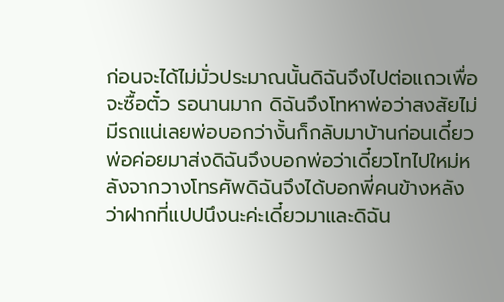ก่อนจะได้ไม่มั่วประมาณนั้นดิฉันจึงไปต่อแถวเพื่อจะซื้อตั๋ว รอนานมาก ดิฉันจึงโทหาพ่อว่าสงสัยไม่มีรถแน่เลยพ่อบอกว่างั้นก็กลับมาบ้านก่อนเดี๋ยวพ่อค่อยมาส่งดิฉันจึงบอกพ่อว่าเดี๋ยวโทไปใหม่หลังจากวางโทรศัพดิฉันจึงได้บอกพี่คนข้างหลังว่าฝากที่แปปนึงนะค่ะเดี๋ยวมาและดิฉัน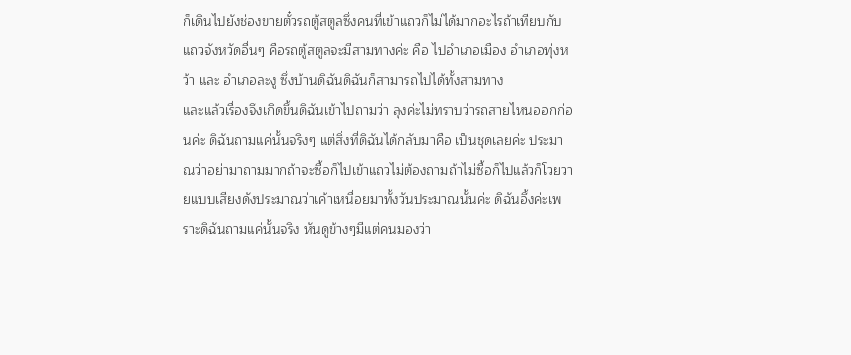ก็เดินไปยังช่องขายตั๋วรถตู้สตูลซึ่งคนที่เข้าแถวก็ไม่ได้มากอะไรถ้าเทียบกับแถวจังหวัดอื่นๆ คือรถตู้สตูลจะมีสามทางค่ะ คือ ไปอำเภอเมือง อำเภอทุ่งหว้า และ อำเภอละงู ซึ่งบ้านดิฉันดิฉันก็สามารถไปได้ทั้งสามทาง
และแล้วเรื่องจึงเกิดขึ้นดิฉันเข้าไปถามว่า ลุงค่ะไม่ทราบว่ารถสายไหนออกก่อนค่ะ ดิฉันถามแค่นั้นจริงๆ แต่สิ่งที่ดิฉันได้กลับมาคือ เป็นชุดเลยค่ะ ประมาณว่าอย่ามาถามมากถ้าจะซื้อก็ไปเข้าแถวไม่ต้องถามถ้าไม่ซื้อก็ไปแล้วก็โวยวายแบบเสียงดังประมาณว่าเค้าเหนื่อยมาทั้งวันประมาณนั้นค่ะ ดิฉันอึ้งค่ะเพราะดิฉันถามแค่นั้นจริง หันดูข้างๆมีแต่คนมองว่า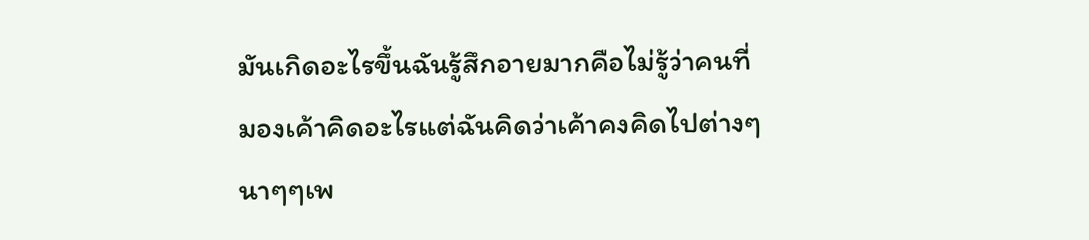มันเกิดอะไรขึ้นฉันรู้สึกอายมากคือไม่รู้ว่าคนที่มองเค้าคิดอะไรแต่ฉันคิดว่าเค้าคงคิดไปต่างๆนาๆๆเพ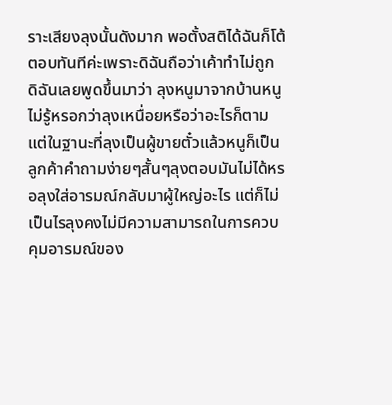ราะเสียงลุงนั้นดังมาก พอตั้งสติได้ฉันก็โต้ตอบทันทีค่ะเพราะดิฉันถือว่าเค้าทำไม่ถูก ดิฉันเลยพูดขึ้นมาว่า ลุงหนูมาจากบ้านหนูไม่รู้หรอกว่าลุงเหนื่อยหรือว่าอะไรก็ตามแต่ในฐานะที่ลุงเป็นผู้ขายตั๋วแล้วหนูก็เป็นลูกค้าคำถามง่ายๆสั้นๆลุงตอบมันไม่ได้หรอลุงใส่อารมณ์กลับมาผู้ใหญ่อะไร แต่ก็ไม่เป็นไรลุงคงไม่มีความสามารถในการควบคุมอารมณ์ของ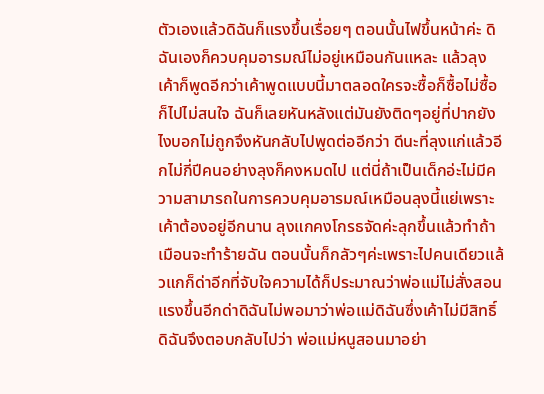ตัวเองแล้วดิฉันก็แรงขึ้นเรื่อยๆ ตอนนั้นไฟขึ้นหน้าค่ะ ดิฉันเองก็ควบคุมอารมณ์ไม่อยู่เหมือนกันแหละ แล้วลุงเค้าก็พูดอีกว่าเค้าพูดแบบนี้มาตลอดใครจะซื้อก็ซื้อไม่ซื้อก็ไปไม่สนใจ ฉันก็เลยหันหลังแต่มันยังติดๆอยู่ที่ปากยังไงบอกไม่ถูกจึงหันกลับไปพูดต่ออีกว่า ดีนะที่ลุงแก่แล้วอีกไม่กี่ปีคนอย่างลุงก็คงหมดไป แต่นี่ถ้าเป็นเด็กอ่ะไม่มีความสามารถในการควบคุมอารมณ์เหมือนลุงนี้แย่เพราะเค้าต้องอยู่อีกนาน ลุงแกคงโกรธจัดค่ะลุกขึ้นแล้วทำถ้าเมือนจะทำร้ายฉัน ตอนนั้นก็กลัวๆค่ะเพราะไปคนเดียวแล้วแกก็ด่าอีกที่จับใจความได้ก็ประมาณว่าพ่อแม่ไม่สั่งสอน แรงขึ้นอีกด่าดิฉันไม่พอมาว่าพ่อแม่ดิฉันซึ่งเค้าไม่มีสิทธิ์ ดิฉันจึงตอบกลับไปว่า พ่อแม่หนูสอนมาอย่า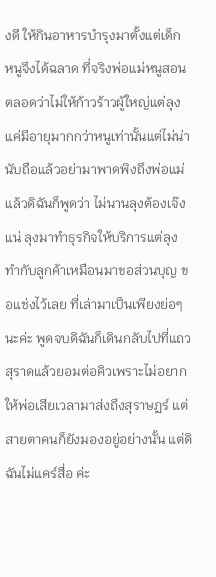งดี ให้กินอาหารบำรุงมาตั้งแต่เด็ก หนูจึงได้ฉลาด ที่จริงพ่อแม่หนูสอนตลอดว่าไม่ให้ก้าวร้าวผู้ใหญ่แต่ลุงแค่มีอายุมากกว่าหนูเท่านั้นแต่ไม่น่านับถือแล้วอย่ามาพาดพิงถึงพ่อแม่ แล้วดิฉันก็พูดว่า ไม่นานลุงต้องเจ๊งแน่ ลุงมาทำธุรกิจให้บริการแต่ลุงทำกับลูกค้าเหมือนมาขอส่วนบุญ ขอแช่งไว้เลย ที่เล่ามาเป็นเพียงย่อๆนะค่ะ พูดจบดิฉันก็เดินกลับไปที่แถวสุราดแล้วยอมต่อคิวเพราะไม่อยากให้พ่อเสียเวลามาส่งถึงสุราษฏร์ แต่สายตาคนก็ยังมองอยู่อย่างนั้น แต่ดิฉันไม่แคร์สื่อ ค่ะ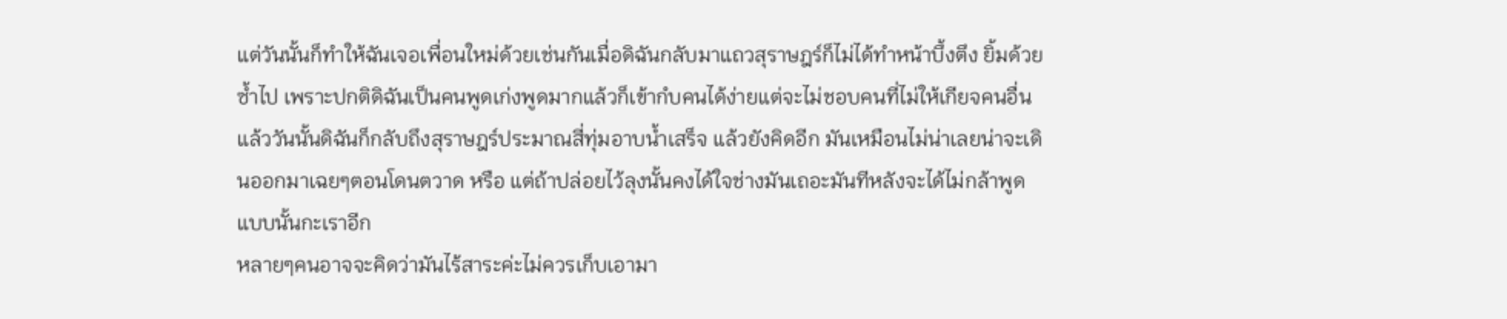แต่วันนั้นก็ทำให้ฉันเจอเพื่อนใหม่ด้วยเช่นกันเมื่อดิฉันกลับมาแถวสุราษฎร์ก็ไม่ได้ทำหน้าบึ้งตึง ยิ้มด้วยซ้ำไป เพราะปกติดิฉันเป็นคนพูดเก่งพูดมากแล้วก็เข้ากํบคนได้ง่ายแต่จะไม่ชอบคนที่ไม่ให้เกียจคนอื่น แล้ววันนั้นดิฉันก็กลับถึงสุราษฎร์ประมาณสี่ทุ่มอาบน้ำเสร็จ แล้วยังคิดอีก มันเหมือนไม่น่าเลยน่าจะเดินออกมาเฉยๆตอนโดนตวาด หรือ แต่ถ้าปล่อยไว้ลุงนั้นคงได้ใจช่างมันเถอะมันทีหลังจะได้ไม่กล้าพูดแบบนั้นกะเราอีก
หลายๆคนอาจจะคิดว่ามันไร้สาระค่ะไม่ควรเก็บเอามา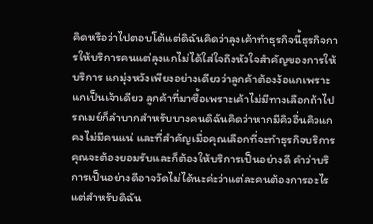คิดหรือว่าไปตอบโต้แต่ดิฉันคิดว่าลุงเค้าทำธุรกิจนี้ธุรกิจการให้บริการคนแต่ลุงแกไม่ได้ใส่ใจถึงหัวใจสำคัญของการให้บริการ แกมุ่งหวังเพียงอย่างเดียวว่าลูกค้าต้องง้อแกเพราะแกเป็นเจ้าเดียว ลูกค้าที่มาซื้อเพราะเค้าไม่มีทางเลือกถ้าไปรถเมย์ก็ลำบากสำหรับบางคนดิฉันคิดว่าหากมีคิวอื่นคิวแกคงไม่มีคนแน่ และที่สำคัญเมื่อคุณเลือกที่จะทำธุรกิจบริการคุณจะต้องยอมรับและก็ต้องให้บริการเป็นอย่างดี คำว่าบริการเป็นอย่างดีอาจวัดไม่ได้นะค่ะว่าแต่ละคนต้องการอะไรแต่สำหรับดิฉัน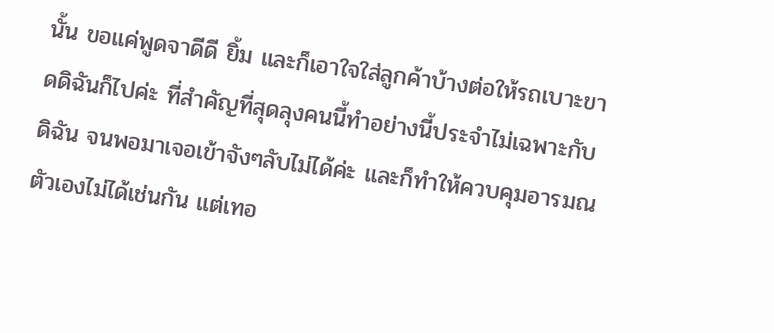นั้น ขอแค่พูดจาดีดี ยิ้ม และก็เอาใจใส่ลูกค้าบ้างต่อให้รถเบาะขาดดิฉันก็ไปค่ะ ที่สำคัญที่สุดลุงคนนี้ทำอย่างนี้ประจำไม่เฉพาะกับดิฉัน จนพอมาเจอเข้าจังๆลับไม่ได้ค่ะ และก็ทำให้ควบคุมอารมณตัวเองไม่ได้เช่นกัน แต่เทอ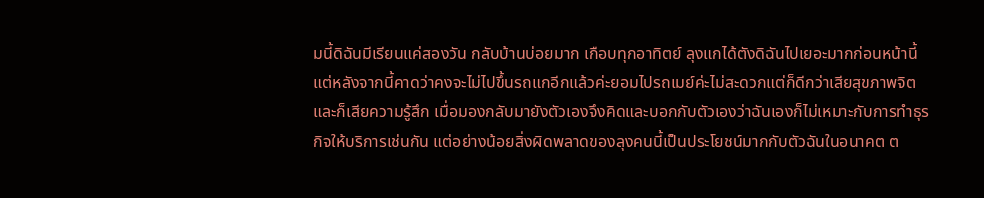มนี้ดิฉันมีเรียนแค่สองวัน กลับบ้านบ่อยมาก เกือบทุกอาทิตย์ ลุงแกได้ตังดิฉันไปเยอะมากก่อนหน้านี้ แต่หลังจากนี้คาดว่าคงจะไม่ไปขึ้นรถแกอีกแล้วค่ะยอมไปรถเมย์ค่ะไม่สะดวกแต่ก็ดีกว่าเสียสุขภาพจิต และก็เสียความรู้สึก เมื่อมองกลับมายังตัวเองจึงคิดและบอกกับตัวเองว่าฉันเองก็ไม่เหมาะกับการทำธุรกิจให้บริการเช่นกัน แต่อย่างน้อยสิ่งผิดพลาดของลุงคนนี้เป็นประโยชน์มากกับตัวฉันในอนาคต ต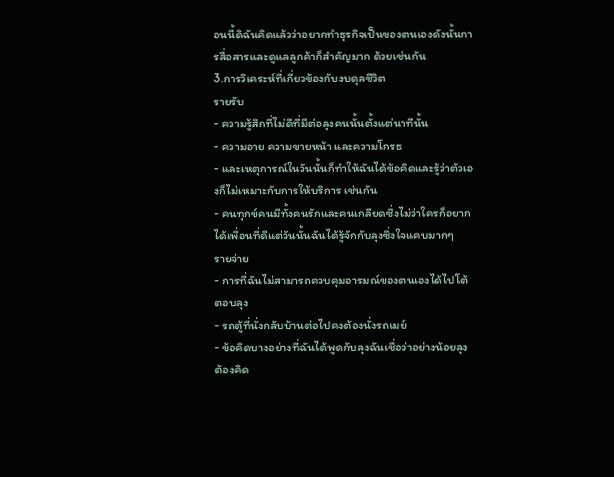อนนี้ดิฉันคิดแล้วว่าอยากทำธุรกิจเป็นของตนเองดังนั้นการสื่อสารและดูแลลูกค้าก็สำคัญมาก ด้วยเช่นกัน
3.การวิเคระห์ที่เกี่ยวข้องกับงบดุลชีวิต
รายรับ
- ความรู้สึกที่ไม่ดีที่มีต่อลุงคนนั้นตั้งแต่นาทีนั้น
- ความอาย ความขายหน้า และความโกรธ
- และเหตุการณ์ในวันนั้นก็ทำให้ฉันได้ข้อคิดและรู้ว่าตัวเองก็ไม่เหมาะกับการให้บริการ เช่นกัน
- คนทุกข์คนมีทั้งคนรักและคนเกลียดซึ่งไม่ว่าใครก็อยากได้เพื่อนที่ดีแต่วันนั้นฉันได้รู้จักกับลุงซึ่งใจแคบมากๆ
รายจ่าย
- การที่ฉันไม่สามารถควบคุมอารมณ์ของตนเองได้ไปโต้ตอบลุง
- รถตู้ที่นั่งกลับบ้านต่อไปคงต้องนั่งรถเมย์
- ข้อคิดบางอย่างที่ฉันได้พูดกับลุงฉันเชื่อว่าอย่างน้อยลุงต้องคิด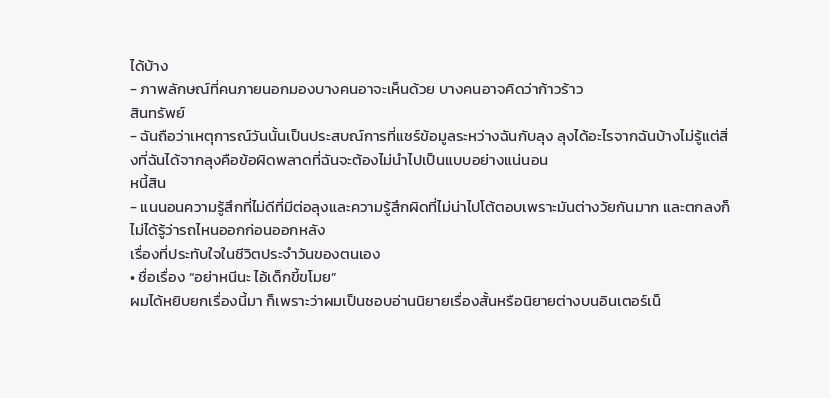ได้บ้าง
- ภาพลักษณ์ที่คนภายนอกมองบางคนอาจะเห็นด้วย บางคนอาจคิดว่าก้าวร้าว
สินทรัพย์
- ฉันถือว่าเหตุการณ์วันนั้นเป็นประสบณ์การที่แชร์ข้อมูลระหว่างฉันกับลุง ลุงได้อะไรจากฉันบ้างไม่รู้แต่สิ่งที่ฉันได้จากลุงคือข้อผิดพลาดที่ฉันจะต้องไม่นำไปเป็นแบบอย่างแน่นอน
หนี้สิน
- แนนอนความรู้สึกที่ไม่ดีที่มีต่อลุงและความรู้สึกผิดที่ไม่น่าไปโต้ตอบเพราะมันต่างวัยกันมาก และตกลงก็ไม่ได้รู้ว่ารถไหนออกก่อนออกหลัง
เรื่องที่ประทับใจในชีวิตประจำวันของตนเอง
• ชื่อเรื่อง “อย่าหนีนะ ไอ้เด็กขี้ขโมย”
ผมได้หยิบยกเรื่องนี้มา ก็เพราะว่าผมเป็นชอบอ่านนิยายเรื่องสั้นหรือนิยายต่างบนอินเตอร์เน็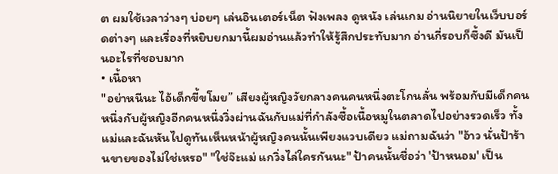ต ผมใช้เวลาว่างๆ บ่อยๆ เล่นอินเตอร์เน็ต ฟังเพลง ดูหนัง เล่นเกม อ่านนิยายในเว็บบอร์ดต่างๆ และเรื่องที่หยิบยกมานี้ผมอ่านแล้วทำให้รู้สึกประทับมาก อ่านกี่รอบก็ซึ้งดี มันเป็นอะไรที่ชอบมาก
• เนื้อหา
"อย่าหนีนะ ไอ้เด็กขี้ขโมย” เสียงผู้หญิงวัยกลางคนคนหนึ่งตะโกนลั่น พร้อมกับมีเด็กคนหนึ่งกับผู้หญิงอีกคนหนึ่งวิ่งผ่านฉันกับแม่ที่กำลังซื้อเนื้อหมูในตลาดไปอย่างรวดเร็ว ทั้งแม่และฉันหันไปดูทันเห็นหน้าผู้หญิงคนนั้นเพียงแวบเดียว แม่ถามฉันว่า "อ้าว นั่นป้าร้านขายของไม่ใช่เหรอ" "ใช่จ๊ะแม่ แกวิ่งไล่ใครกันนะ" ป้าคนนั้นชื่อว่า 'ป้าหนอม' เป็น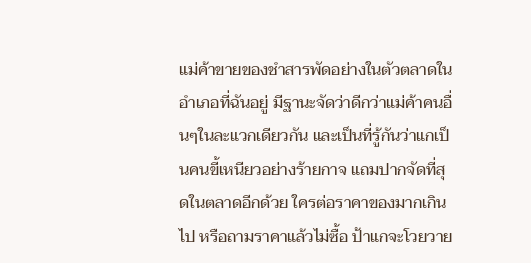แม่ค้าขายของชำสารพัดอย่างในตัวตลาดในอำเภอที่ฉันอยู่ มีฐานะจัดว่าดีกว่าแม่ค้าคนอื่นๆในละแวกเดียวกัน และเป็นที่รู้กันว่าแกเป็นคนขี้เหนียวอย่างร้ายกาจ แถมปากจัดที่สุดในตลาดอีกด้วย ใครต่อราคาของมากเกินไป หรือถามราคาแล้วไม่ซื้อ ป้าแกจะโวยวาย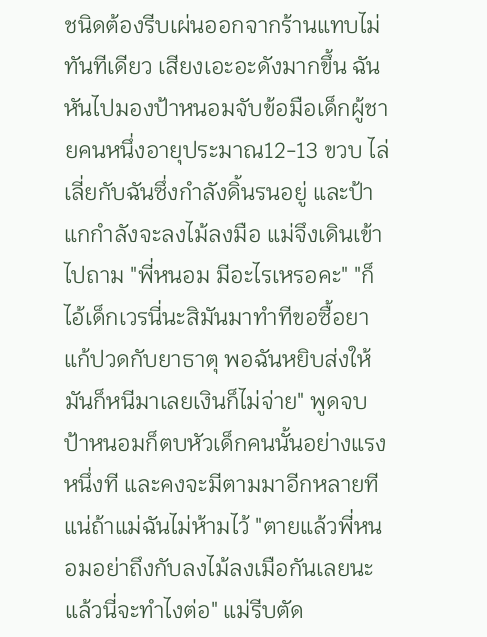ชนิดต้องรีบเผ่นออกจากร้านแทบไม่ทันทีเดียว เสียงเอะอะดังมากขึ้น ฉันหันไปมองป้าหนอมจับข้อมือเด็กผู้ชายคนหนึ่งอายุประมาณ12-13 ขวบ ไล่เลี่ยกับฉันซึ่งกำลังดิ้นรนอยู่ และป้าแกกำลังจะลงไม้ลงมือ แม่จึงเดินเข้าไปถาม "พี่หนอม มีอะไรเหรอคะ" "ก็ไอ้เด็กเวรนี่นะสิมันมาทำทีขอซื้อยาแก้ปวดกับยาธาตุ พอฉันหยิบส่งให้มันก็หนีมาเลยเงินก็ไม่จ่าย" พูดจบป้าหนอมก็ตบหัวเด็กคนนั้นอย่างแรงหนึ่งที และคงจะมีตามมาอีกหลายทีแน่ถ้าแม่ฉันไม่ห้ามไว้ "ตายแล้วพี่หนอมอย่าถึงกับลงไม้ลงเมือกันเลยนะ แล้วนี่จะทำไงต่อ" แม่รีบตัด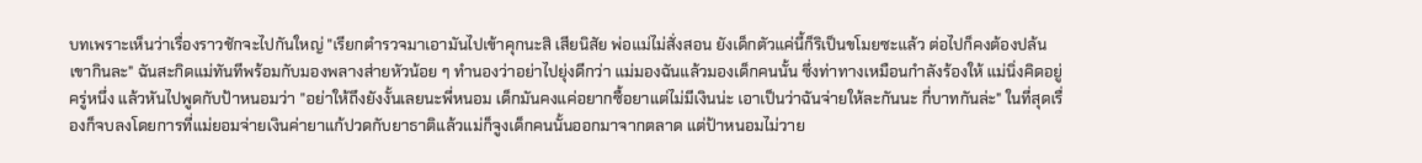บทเพราะเห็นว่าเรื่องราวชักจะไปกันใหญ่ "เรียกตำรวจมาเอามันไปเข้าคุกนะสิ เสียนิสัย พ่อแม่ไม่สั่งสอน ยังเด็กตัวแค่นี้ก็ริเป็นขโมยซะแล้ว ต่อไปก็คงต้องปล้นเขากินละ" ฉันสะกิดแม่ทันทีพร้อมกับมองพลางส่ายหัวน้อย ๆ ทำนองว่าอย่าไปยุ่งดีกว่า แม่มองฉันแล้วมองเด็กคนนั้น ซึ่งท่าทางเหมือนกำลังร้องให้ แม่นิ่งคิดอยู่ครู่หนึ่ง แล้วหันไปพูดกับป้าหนอมว่า "อย่าให้ถึงยังงั้นเลยนะพี่หนอม เด็กมันคงแค่อยากซื้อยาแต่ไม่มีเงินน่ะ เอาเป็นว่าฉันจ่ายให้ละกันนะ กี่บาทกันล่ะ" ในที่สุดเรื่องก็จบลงโดยการที่แม่ยอมจ่ายเงินค่ายาแก้ปวดกับยาธาติแล้วแม่ก็จูงเด็กคนนั้นออกมาจากตลาด แต่ป้าหนอมไม่วาย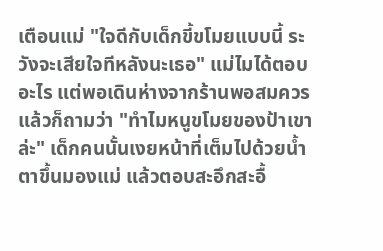เตือนแม่ "ใจดีกับเด็กขี้ขโมยแบบนี้ ระวังจะเสียใจทีหลังนะเธอ" แม่ไมได้ตอบอะไร แต่พอเดินห่างจากร้านพอสมควรแล้วก็ถามว่า "ทำไมหนูขโมยของป้าเขาล่ะ" เด็กคนนั้นเงยหน้าที่เต็มไปด้วยน้ำตาขึ้นมองแม่ แล้วตอบสะอึกสะอื้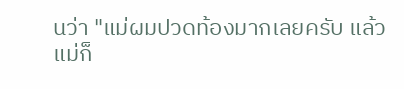นว่า "แม่ผมปวดท้องมากเลยครับ แล้วแม่ก็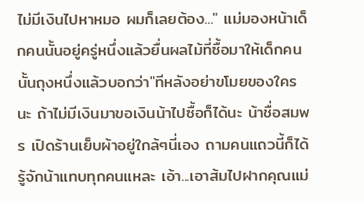ไม่มีเงินไปหาหมอ ผมก็เลยต้อง..." แม่มองหน้าเด็กคนนั้นอยู่ครู่หนึ่งแล้วยื่นผลไม้ที่ซื้อมาให้เด็กคนนั้นถุงหนึ่งแล้วบอกว่า"ทีหลังอย่าขโมยของใครนะ ถ้าไม่มีเงินมาขอเงินน้าไปซื้อก็ได้นะ น้าชื่อสมพร เปิดร้านเย็บผ้าอยู่ใกล้ๆนี่เอง ถามคนแถวนี้ก็ได้ รู้จักน้าแทบทุกคนแหละ เอ้า...เอาส้มไปฝากคุณแม่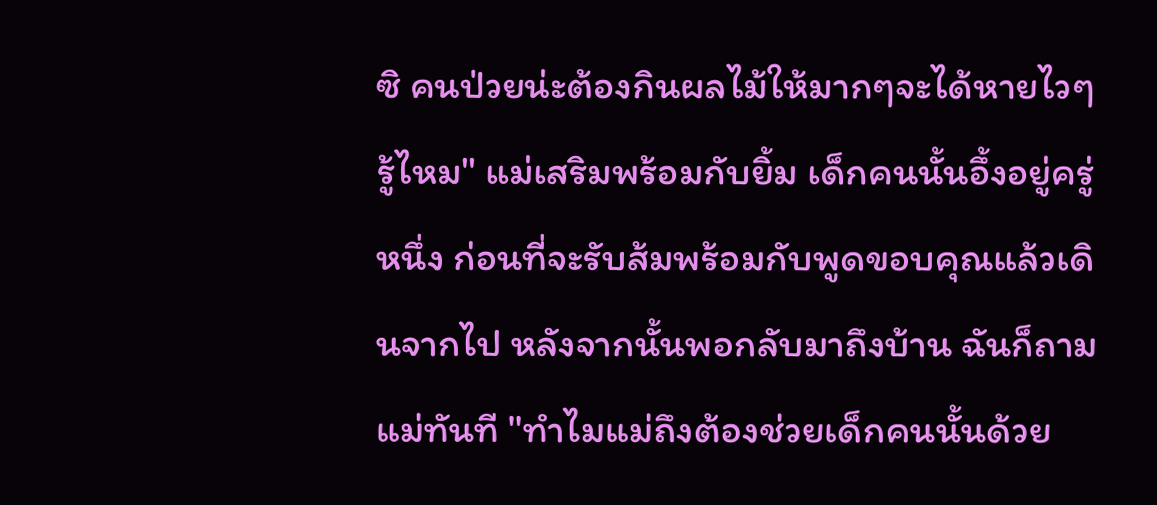ซิ คนป่วยน่ะต้องกินผลไม้ให้มากๆจะได้หายไวๆรู้ไหม" แม่เสริมพร้อมกับยิ้ม เด็กคนนั้นอึ้งอยู่ครู่หนึ่ง ก่อนที่จะรับส้มพร้อมกับพูดขอบคุณแล้วเดินจากไป หลังจากนั้นพอกลับมาถึงบ้าน ฉันก็ถามแม่ทันที "ทำไมแม่ถึงต้องช่วยเด็กคนนั้นด้วย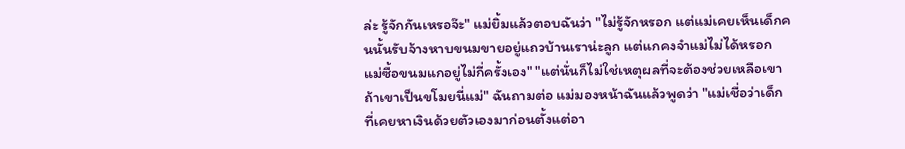ล่ะ รู้จักกันเหรอจ๊ะ" แม่ยิ้มแล้วตอบฉันว่า "ไม่รู้จักหรอก แต่แม่เคยเห็นเด็กคนนั้นรับจ้างหาบขนมขายอยู่แถวบ้านเราน่ะลูก แต่แกคงจำแม่ไม่ได้หรอก แม่ซื้อขนมแกอยู่ไม่กี่ครั้งเอง" "แต่นั่นก็ไม่ใช่เหตุผลที่จะต้องช่วยเหลือเขาถ้าเขาเป็นขโมยนี่แม่" ฉันถามต่อ แม่มองหน้าฉันแล้วพูดว่า "แม่เชื่อว่าเด็กที่เคยหาเงินด้วยตัวเองมาก่อนตั้งแต่อา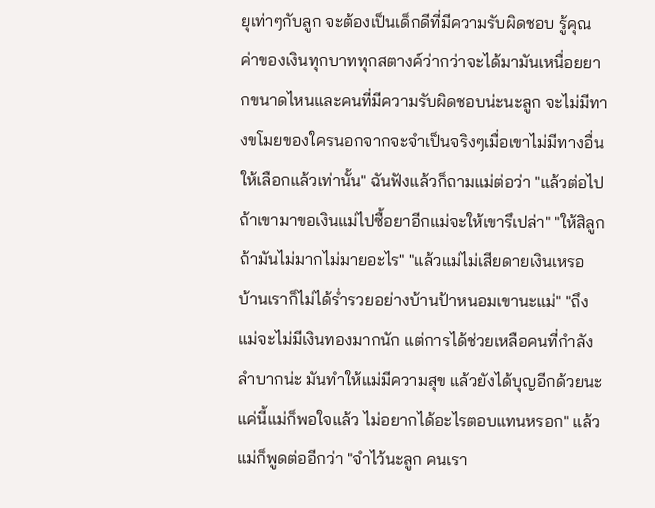ยุเท่าๆกับลูก จะต้องเป็นเด็กดีที่มีความรับผิดชอบ รู้คุณค่าของเงินทุกบาททุกสตางค์ว่ากว่าจะได้มามันเหนื่อยยากขนาดไหนและคนที่มีความรับผิดชอบน่ะนะลูก จะไม่มีทางขโมยของใครนอกจากจะจำเป็นจริงๆเมื่อเขาไม่มีทางอื่นให้เลือกแล้วเท่านั้น" ฉันฟังแล้วก็ถามแม่ต่อว่า "แล้วต่อไปถ้าเขามาขอเงินแม่ไปซื้อยาอีกแม่จะให้เขารึเปล่า" "ให้สิลูก ถ้ามันไม่มากไม่มายอะไร" "แล้วแม่ไม่เสียดายเงินเหรอ บ้านเราก็ไม่ได้ร่ำรวยอย่างบ้านป้าหนอมเขานะแม่" "ถึงแม่จะไม่มีเงินทองมากนัก แต่การได้ช่วยเหลือคนที่กำลังลำบากน่ะ มันทำให้แม่มีความสุข แล้วยังได้บุญอีกด้วยนะ แค่นี้แม่ก็พอใจแล้ว ไม่อยากได้อะไรตอบแทนหรอก" แล้วแม่ก็พูดต่ออีกว่า "จำไว้นะลูก คนเรา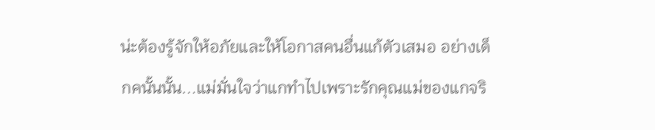น่ะต้องรู้จักให้อภัยและให้โอกาสคนอื่นแก้ตัวเสมอ อย่างเด็กคนั้นนั้น...แม่มั่นใจว่าแกทำไปเพราะรักคุณแม่ของแกจริ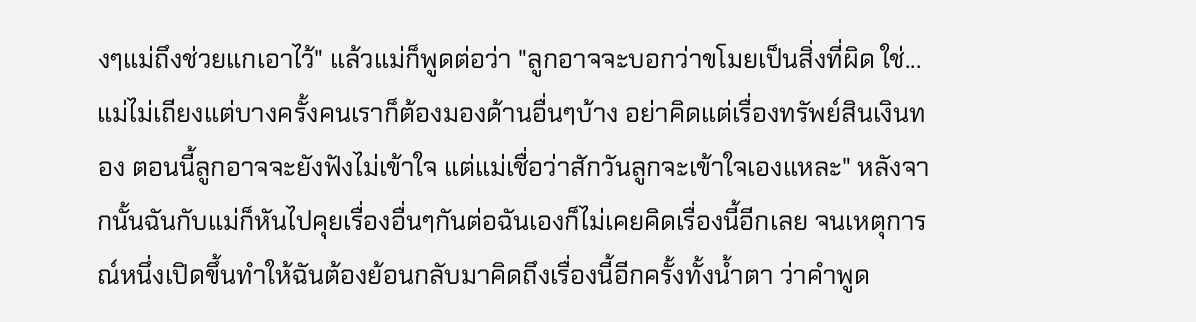งๆแม่ถึงช่วยแกเอาไว้" แล้วแม่ก็พูดต่อว่า "ลูกอาจจะบอกว่าขโมยเป็นสิ่งที่ผิด ใช่...แม่ไม่เถียงแต่บางครั้งคนเราก็ต้องมองด้านอื่นๆบ้าง อย่าคิดแต่เรื่องทรัพย์สินเงินทอง ตอนนี้ลูกอาจจะยังฟังไม่เข้าใจ แต่แม่เชื่อว่าสักวันลูกจะเข้าใจเองแหละ" หลังจากนั้นฉันกับแม่ก็หันไปคุยเรื่องอื่นๆกันต่อฉันเองก็ไม่เคยคิดเรื่องนี้อีกเลย จนเหตุการณ์หนึ่งเปิดขึ้นทำให้ฉันต้องย้อนกลับมาคิดถึงเรื่องนี้อีกครั้งทั้งน้ำตา ว่าคำพูด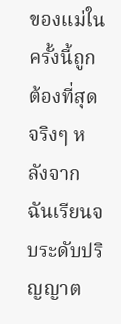ของแม่ในครั้งนี้ถูกต้องที่สุดจริงๆ หลังจากฉันเรียนจบระดับปริญญาต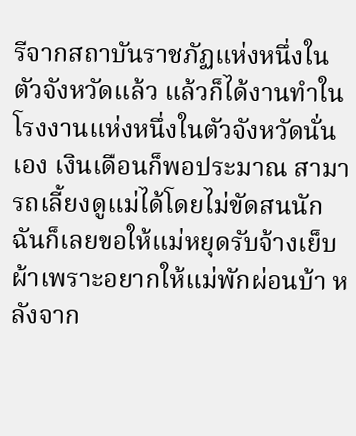รีจากสถาบันราชภัฏแห่งหนึ่งในตัวจังหวัดแล้ว แล้วก็ได้งานทำในโรงงานแห่งหนึ่งในตัวจังหวัดนั่นเอง เงินเดือนก็พอประมาณ สามารถเลี้ยงดูแม่ได้โดยไม่ขัดสนนัก ฉันก็เลยขอให้แม่หยุดรับจ้างเย็บผ้าเพราะอยากให้แม่พักผ่อนบ้า หลังจาก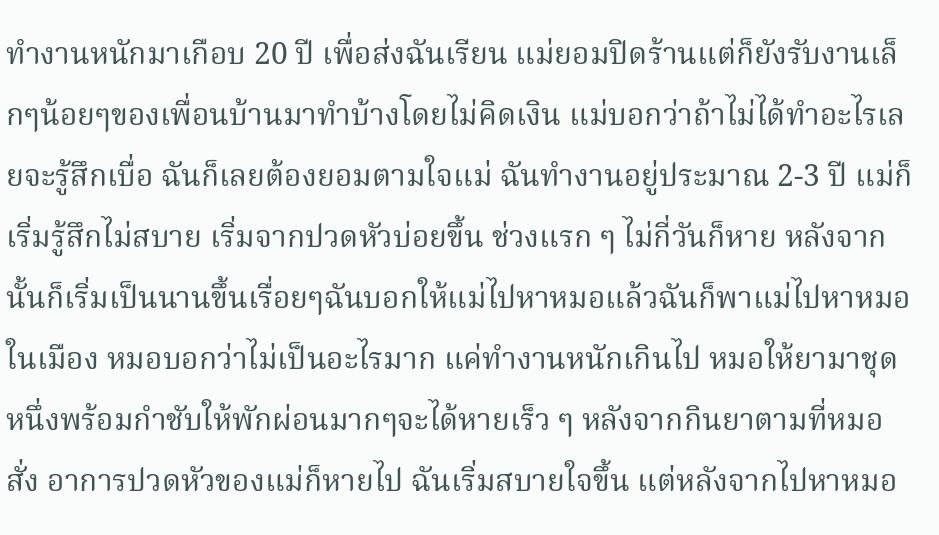ทำงานหนักมาเกือบ 20 ปี เพื่อส่งฉันเรียน แม่ยอมปิดร้านแต่ก็ยังรับงานเล็กๆน้อยๆของเพื่อนบ้านมาทำบ้างโดยไม่คิดเงิน แม่บอกว่าถ้าไม่ได้ทำอะไรเลยจะรู้สึกเบื่อ ฉันก็เลยต้องยอมตามใจแม่ ฉันทำงานอยู่ประมาณ 2-3 ปี แม่ก็เริ่มรู้สึกไม่สบาย เริ่มจากปวดหัวบ่อยขึ้น ช่วงแรก ๆ ไม่กี่วันก็หาย หลังจากนั้นก็เริ่มเป็นนานขึ้นเรื่อยๆฉันบอกให้แม่ไปหาหมอแล้วฉันก็พาแม่ไปหาหมอในเมือง หมอบอกว่าไม่เป็นอะไรมาก แค่ทำงานหนักเกินไป หมอให้ยามาชุดหนึ่งพร้อมกำชับให้พักผ่อนมากๆจะได้หายเร็ว ๆ หลังจากกินยาตามที่หมอสั่ง อาการปวดหัวของแม่ก็หายไป ฉันเริ่มสบายใจขึ้น แต่หลังจากไปหาหมอ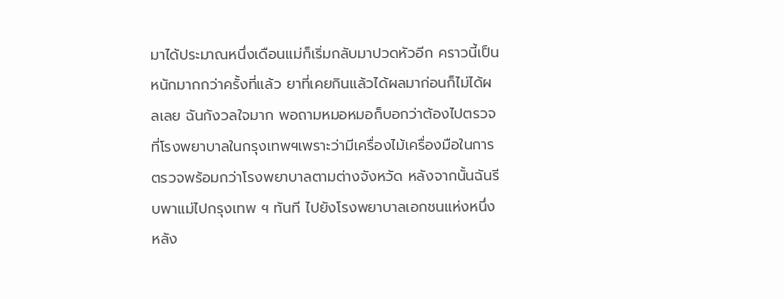มาได้ประมาณหนึ่งเดือนแม่ก็เริ่มกลับมาปวดหัวอีก คราวนี้เป็นหนักมากกว่าครั้งที่แล้ว ยาที่เคยกินแล้วได้ผลมาก่อนก็ไม่ได้ผลเลย ฉันกังวลใจมาก พอถามหมอหมอก็บอกว่าต้องไปตรวจที่โรงพยาบาลในกรุงเทพฯเพราะว่ามีเครื่องไม้เครื่องมือในการตรวจพร้อมกว่าโรงพยาบาลตามต่างจังหวัด หลังจากนั้นฉันรีบพาแม่ไปกรุงเทพ ฯ ทันที ไปยังโรงพยาบาลเอกชนแห่งหนึ่ง หลัง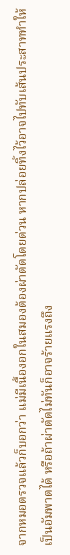จากหมอตรวจแล้วก็บอกว่า แม่มีเนื้องอกในสมองต้องผ่าตัดโดยด่วน หากปล่อยทิ้งไว้อาจไปทับเส้นประสาททำให้เป็นอัมพาตได้ หรือถ้าผ่าตัดไม่ทันก็อาจร้ายแรงถึง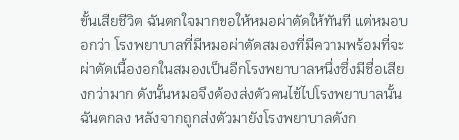ขั้นเสียชีวิต ฉันตกใจมากขอให้หมอผ่าตัดให้ทันที แต่หมอบอกว่า โรงพยาบาลที่มีหมอผ่าตัดสมองที่มีความพร้อมที่จะผ่าตัดเนื้องอกในสมองเป็นอีกโรงพยาบาลหนึ่งซึ่งมีชื่อเสียงกว่ามาก ดังนั้นหมอจึงต้องส่งตัวคนไข้ไปโรงพยาบาลนั้น ฉันตกลง หลังจากถูกส่งตัวมายังโรงพยาบาลดังก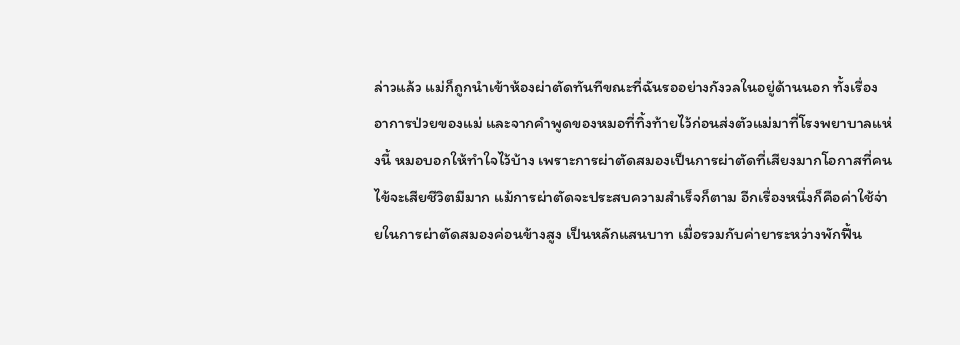ล่าวแล้ว แม่ก็ถูกนำเข้าห้องผ่าตัดทันทีขณะที่ฉันรออย่างกังวลในอยู่ด้านนอก ทั้งเรื่องอาการป่วยของแม่ และจากคำพูดของหมอที่ทิ้งท้ายไว้ก่อนส่งตัวแม่มาที่โรงพยาบาลแห่งนี้ หมอบอกให้ทำใจไว้บ้าง เพราะการผ่าตัดสมองเป็นการผ่าตัดที่เสียงมากโอกาสที่คนไข้จะเสียชีวิตมีมาก แม้การผ่าตัดจะประสบความสำเร็จก็ตาม อีกเรื่องหนึ่งก็คือค่าใช้จ่ายในการผ่าตัดสมองค่อนข้างสูง เป็นหลักแสนบาท เมื่อรวมกับค่ายาระหว่างพักฟื้น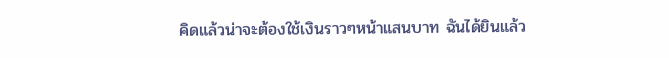คิดแล้วน่าจะต้องใช้เงินราวๆหน้าแสนบาท ฉันได้ยินแล้ว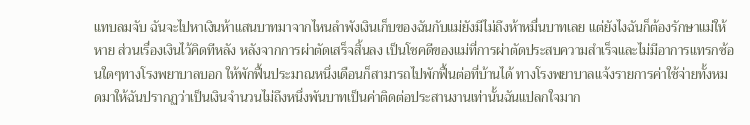แทบลมจับ ฉันจะไปหาเงินห้าแสนบาทมาจากไหนลำพังเงินเก็บของฉันกับแม่ยังมีไม่ถึงห้าหมื่นบาทเลย แต่ยังไงฉันก็ต้องรักษาแม่ให้หาย ส่วนเรื่องเงินไว้คิดทีหลัง หลังจากการผ่าตัดเสร็จสิ้นลง เป็นโชคดีของแม่ที่การผ่าตัดประสบความสำเร็จและไม่มีอาการแทรกซ้อนใดๆทางโรงพยาบาลบอก ให้พักฟื้นประมาณหนึ่งเดือนก็สามารถไปพักฟื้นต่อที่บ้านได้ ทางโรงพยาบาลแจ้งรายการค่าใช้จ่ายทั้งหมดมาให้ฉันปรากฏว่าเป็นเงินจำนวนไม่ถึงหนึ่งพันบาทเป็นค่าติดต่อประสานงานเท่านั้นฉันแปลกใจมาก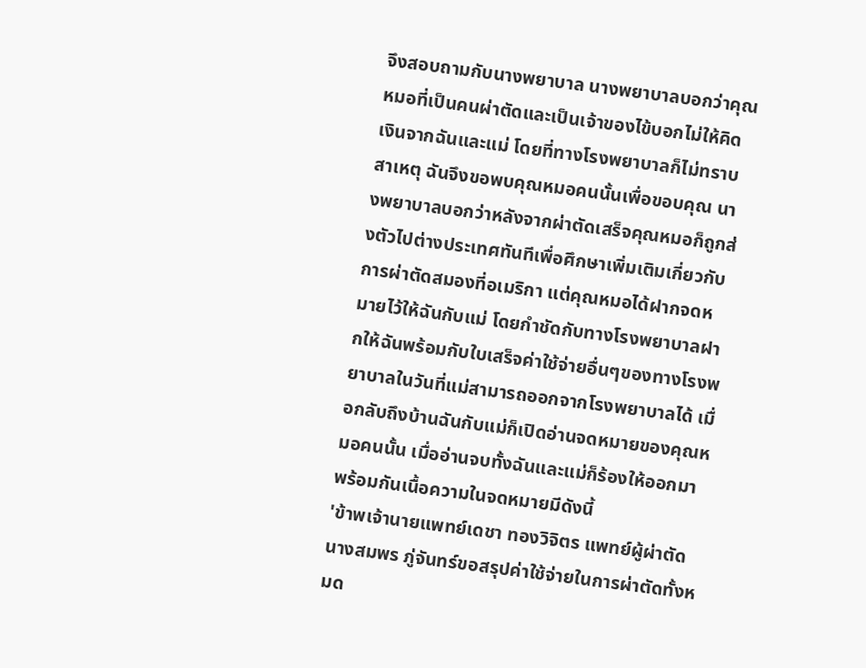จึงสอบถามกับนางพยาบาล นางพยาบาลบอกว่าคุณหมอที่เป็นคนผ่าตัดและเป็นเจ้าของไข้บอกไม่ให้คิดเงินจากฉันและแม่ โดยที่ทางโรงพยาบาลก็ไม่ทราบสาเหตุ ฉันจึงขอพบคุณหมอคนนั้นเพื่อขอบคุณ นางพยาบาลบอกว่าหลังจากผ่าตัดเสร็จคุณหมอก็ถูกส่งตัวไปต่างประเทศทันทีเพื่อศึกษาเพิ่มเติมเกี่ยวกับการผ่าตัดสมองที่อเมริกา แต่คุณหมอได้ฝากจดหมายไว้ให้ฉันกับแม่ โดยกำชัดกับทางโรงพยาบาลฝากให้ฉันพร้อมกับใบเสร็จค่าใช้จ่ายอื่นๆของทางโรงพยาบาลในวันที่แม่สามารถออกจากโรงพยาบาลได้ เมื่อกลับถึงบ้านฉันกับแม่ก็เปิดอ่านจดหมายของคุณหมอคนนั้น เมื่ออ่านจบทั้งฉันและแม่ก็ร้องให้ออกมาพร้อมกันเนื้อความในจดหมายมีดังนี้
'ข้าพเจ้านายแพทย์เดชา ทองวิจิตร แพทย์ผู้ผ่าตัดนางสมพร ภู่จันทร์ขอสรุปค่าใช้จ่ายในการผ่าตัดทั้งหมด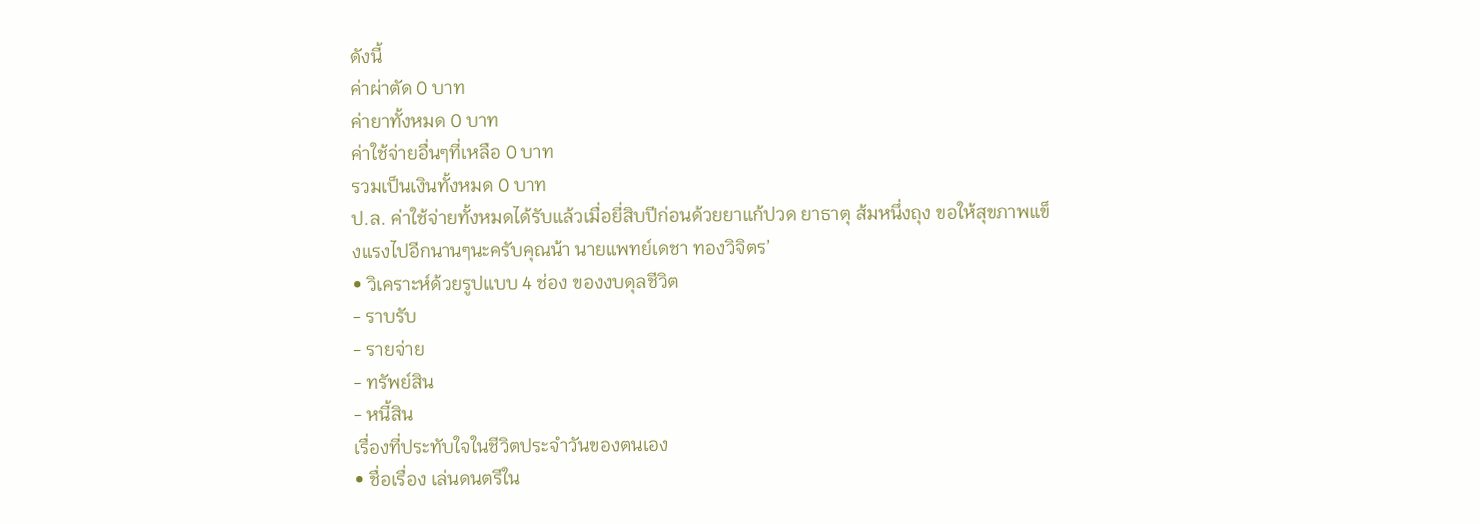ดังนี้
ค่าผ่าตัด 0 บาท
ค่ายาทั้งหมด 0 บาท
ค่าใช้จ่ายอื่นๆที่เหลือ 0 บาท
รวมเป็นเงินทั้งหมด 0 บาท
ป.ล. ค่าใช้จ่ายทั้งหมดได้รับแล้วเมื่อยี่สิบปีก่อนด้วยยาแก้ปวด ยาธาตุ ส้มหนึ่งถุง ขอให้สุขภาพแข็งแรงไปอีกนานๆนะครับคุณน้า นายแพทย์เดชา ทองวิจิตร’
• วิเคราะห์ด้วยรูปแบบ 4 ช่อง ของงบดุลชีวิต
- ราบรับ
- รายจ่าย
- ทรัพย์สิน
- หนี้สิน
เรื่องที่ประทับใจในชีวิตประจำวันของตนเอง
• ชื่อเรื่อง เล่นดนตรีใน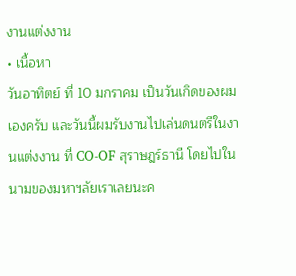งานแต่งงาน
• เนื้อหา
วันอาทิตย์ ที่ 10 มกราคม เป็นวันเกิดของผมเองครับ และวันนี้ผมรับงานไปเล่นดนตรีในงานแต่งงาน ที่ CO-OF สุราษฎร์ธานี โดยไปในนามของมหาฯลัยเราเลยนะค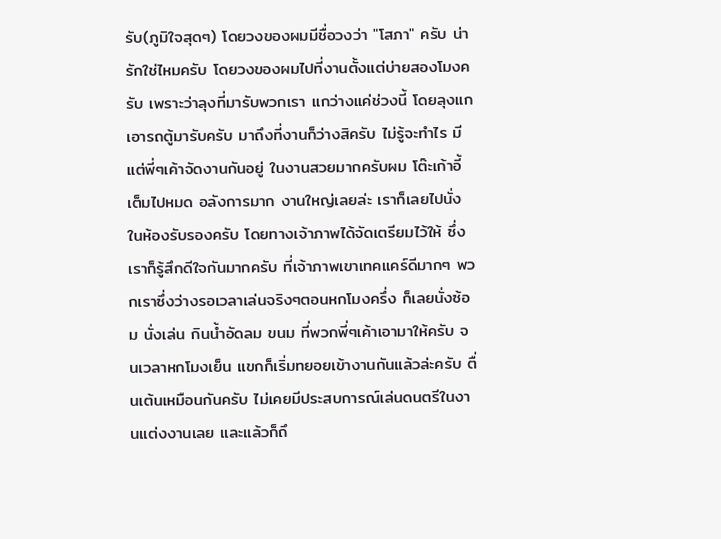รับ(ภูมิใจสุดๆ) โดยวงของผมมีชื่อวงว่า "โสภา" ครับ น่ารักใช่ไหมครับ โดยวงของผมไปที่งานตั้งแต่บ่ายสองโมงครับ เพราะว่าลุงที่มารับพวกเรา เเกว่างแค่ช่วงนี้ โดยลุงแกเอารถตู้มารับครับ มาถึงที่งานก็ว่างสิครับ ไม่รู้จะทำไร มีแต่พี่ๆเค้าจัดงานกันอยู่ ในงานสวยมากครับผม โต๊ะเก้าอี้เต็มไปหมด อลังการมาก งานใหญ่เลยล่ะ เราก็เลยไปนั่งในห้องรับรองครับ โดยทางเจ้าภาพได้จัดเตรียมไว้ให้ ซึ่งเราก็รู้สึกดีใจกันมากครับ ที่เจ้าภาพเขาเทคแคร์ดีมากๆ พวกเราซึ่งว่างรอเวลาเล่นจริงๆตอนหกโมงครึ่ง ก็เลยนั่งซ้อม นั่งเล่น กินน้ำอัดลม ขนม ที่พวกพี่ๆเค้าเอามาให้ครับ จนเวลาหกโมงเย็น แขกก็เริ่มทยอยเข้างานกันแล้วล่ะครับ ตื่นเต้นเหมือนกันครับ ไม่เคยมีประสบการณ์เล่นดนตรีในงานแต่งงานเลย และแล้วก็ถึ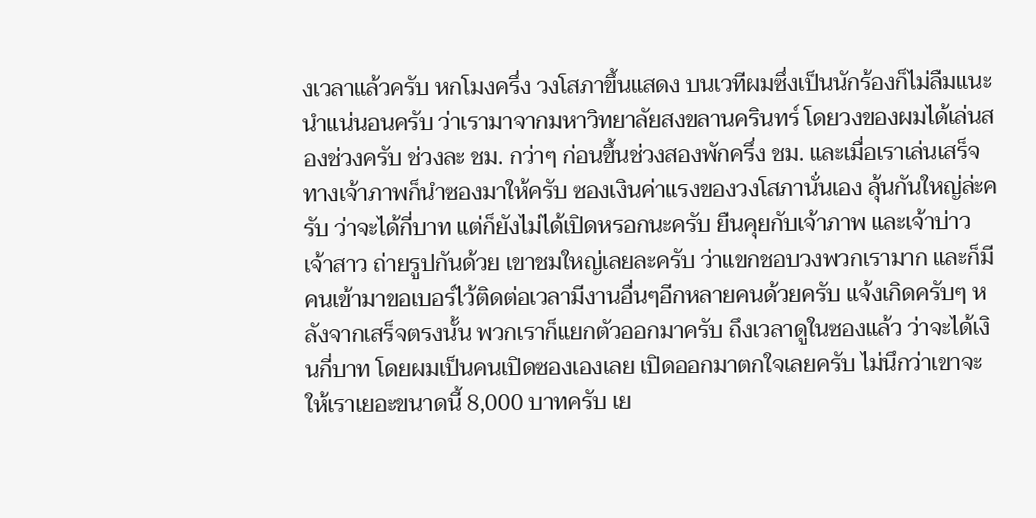งเวลาแล้วครับ หกโมงครึ่ง วงโสภาขึ้นแสดง บนเวทีผมซึ่งเป็นนักร้องก็ไม่ลืมแนะนำแน่นอนครับ ว่าเรามาจากมหาวิทยาลัยสงขลานครินทร์ โดยวงของผมได้เล่นสองช่วงครับ ช่วงละ ชม. กว่าๆ ก่อนขึ้นช่วงสองพักครึ่ง ชม. และเมื่อเราเล่นเสร็จ ทางเจ้าภาพก็นำซองมาให้ครับ ซองเงินค่าแรงของวงโสภานั่นเอง ลุ้นกันใหญ่ล่ะครับ ว่าจะได้กี่บาท แต่ก็ยังไม่ได้เปิดหรอกนะครับ ยืนคุยกับเจ้าภาพ และเจ้าบ่าว เจ้าสาว ถ่ายรูปกันด้วย เขาชมใหญ่เลยละครับ ว่าแขกชอบวงพวกเรามาก และก็มีคนเข้ามาขอเบอร์ไว้ติดต่อเวลามีงานอื่นๆอีกหลายคนด้วยครับ แจ้งเกิดครับๆ หลังจากเสร็จตรงนั้น พวกเราก็แยกตัวออกมาครับ ถึงเวลาดูในซองแล้ว ว่าจะได้เงินกี่บาท โดยผมเป็นคนเปิดซองเองเลย เปิดออกมาตกใจเลยครับ ไม่นึกว่าเขาจะให้เราเยอะขนาดนี้ 8,000 บาทครับ เย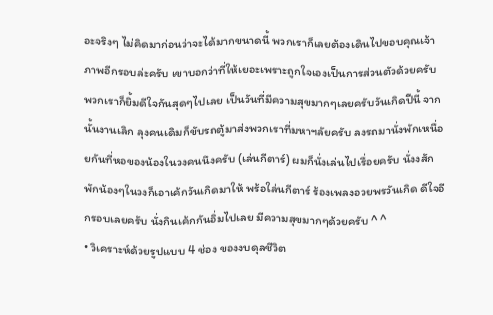อะจริงๆ ไม่คิดมาก่อนว่าจะได้มากขนาดนี้ พวกเราก็เลยต้องเดินไปขอบคุณเจ้าภาพอีกรอบล่ะครับ เขาบอกว่าที่ให้เยอะเพราะถูกใจเองเป็นการส่วนตัวด้วยครับ พวกเราก็ยิ้มดีใจกันสุดๆไปเลย เป็นวันที่มีความสุขมากๆเลยครับวันเกิดปีนี้ จากนั้นงานเลิก ลุงคนเดิมก็ขับรถตู้มาส่งพวกเราที่มหาฯลัยครับ ลงรถมานั่งพักเหนื่อยกันที่หอของน้องในวงคนนึงครับ (เล่นกีตาร์) ผมก็นั่งเล่นไปเรื่อยครับ นั่งงสักพักน้องๆในวงก็เอาเค้กวันเกิดมาให้ พร้อใล่นกีตาร์ ร้องเพลงอวยพรวันเกิด ดีใจอีกรอบเลยครับ นั่งกินเค้กกันอิ่มไปเลย มีความสุขมากๆด้วยครับ ^ ^
• วิเคราะห์ด้วยรูปแบบ 4 ช่อง ของงบดุลชีวิต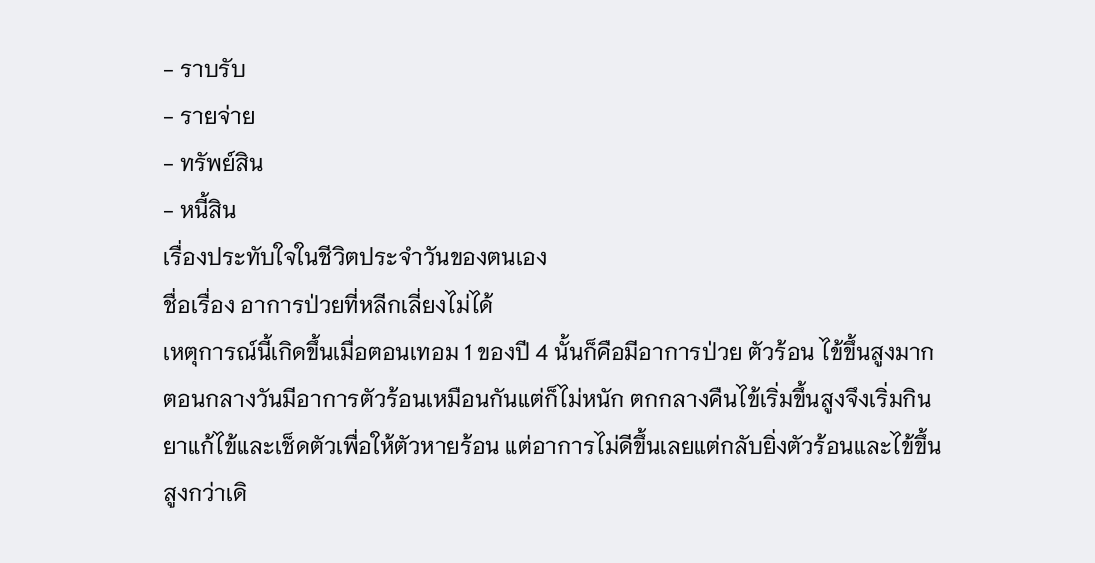- ราบรับ
- รายจ่าย
- ทรัพย์สิน
- หนี้สิน
เรื่องประทับใจในชีวิตประจำวันของตนเอง
ชื่อเรื่อง อาการป่วยที่หลีกเลี่ยงไม่ได้
เหตุการณ์นี้เกิดขึ้นเมื่อตอนเทอม 1 ของปี 4 นั้นก็คือมีอาการป่วย ตัวร้อน ไข้ขึ้นสูงมาก ตอนกลางวันมีอาการตัวร้อนเหมือนกันแต่ก็ไม่หนัก ตกกลางคืนไข้เริ่มขึ้นสูงจึงเริ่มกินยาแก้ไข้และเช็ดตัวเพื่อให้ตัวหายร้อน แต่อาการไม่ดีขึ้นเลยแต่กลับยิ่งตัวร้อนและไข้ขึ้นสูงกว่าเดิ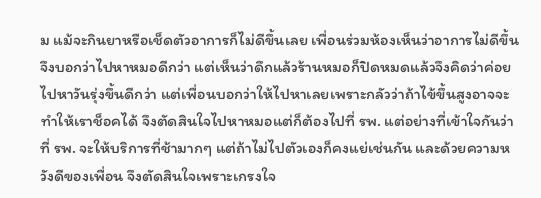ม แม้จะกินยาหรือเช็ดตัวอาการก็ไม่ดีขึ้นเลย เพื่อนร่วมห้องเห็นว่าอาการไม่ดีขึ้นจึงบอกว่าไปหาหมอดีกว่า แต่เห็นว่าดึกแล้วร้านหมอก็ปิดหมดแล้วจึงคิดว่าค่อยไปหาวันรุ่งขึ้นดีกว่า แต่เพื่อนบอกว่าให้ไปหาเลยเพราะกลัวว่าถ้าไข้ขึ้นสูงอาจจะทำให้เราช็อคได้ จึงตัดสินใจไปหาหมอแต่ก็ต้องไปที่ รพ. แต่อย่างที่เข้าใจกันว่าที่ รพ. จะให้บริการที่ช้ามากๆ แต่ถ้าไม่ไปตัวเองก็คงแย่เช่นกัน และด้วยความหวังดีของเพื่อน จึงตัดสินใจเพราะเกรงใจ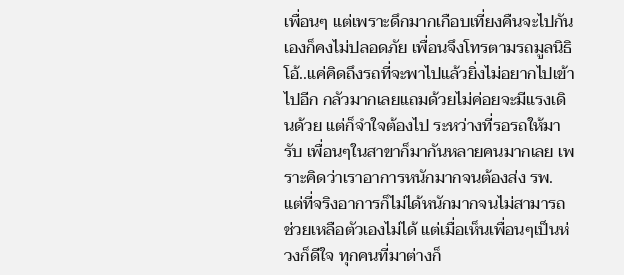เพื่อนๆ แต่เพราะดึกมากเกือบเที่ยงคืนจะไปกันเองก็คงไม่ปลอดภัย เพื่อนจึงโทรตามรถมูลนิธิ โอ้..แค่คิดถึงรถที่จะพาไปแล้วยิ่งไม่อยากไปเข้าไปอีก กลัวมากเลยแถมด้วยไม่ค่อยจะมีแรงเดินด้วย แต่ก็จำใจต้องไป ระหว่างที่รอรถให้มารับ เพื่อนๆในสาขาก็มากันหลายคนมากเลย เพราะคิดว่าเราอาการหนักมากจนต้องส่ง รพ. แต่ที่จริงอาการก็ไม่ได้หนักมากจนไม่สามารถช่วยเหลือตัวเองไม่ได้ แต่เมื่อเห็นเพื่อนๆเป็นห่วงก็ดีใจ ทุกคนที่มาต่างก็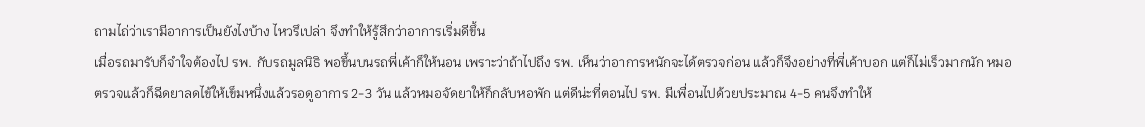ถามไถ่ว่าเรามีอาการเป็นยังไงบ้าง ไหวรึเปล่า จึงทำให้รู้สึกว่าอาการเริ่มดีขึ้น
เมื่อรถมารับก็จำใจต้องไป รพ. กับรถมูลนิธิ พอขึ้นบนรถพี่เค้าก็ให้นอน เพราะว่าถ้าไปถึง รพ. เห็นว่าอาการหนักจะได้ตรวจก่อน แล้วก็จึงอย่างที่พี่เค้าบอก แต่ก็ไม่เร็วมากนัก หมอตรวจแล้วก็ฉีดยาลดไข้ให้เข็มหนึ่งแล้วรอดูอาการ 2-3 วัน แล้วหมอจัดยาให้ก็กลับหอพัก แต่ดีน่ะที่ตอนไป รพ. มีเพื่อนไปด้วยประมาณ 4-5 คนจึงทำให้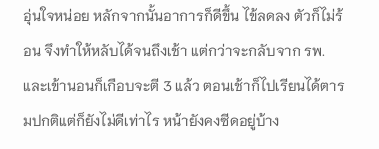อุ่นใจหน่อย หลักจากนั้นอาการก็ดีขึ้น ไข้ลดลง ตัวก็ไม่ร้อน จึงทำให้หลับได้จนถึงเช้า แต่กว่าจะกลับจาก รพ. และเข้านอนก็เกือบจะตี 3 แล้ว ตอนเช้าก็ไปเรียนได้ตารมปกติแต่ก็ยังไม่ดีเท่าไร หน้ายังคงซีดอยู่บ้าง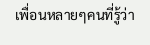เพื่อนหลายๆคนที่รู้ว่า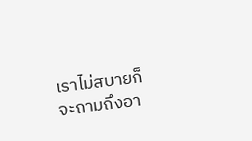เราไม่สบายก็จะถามถึงอา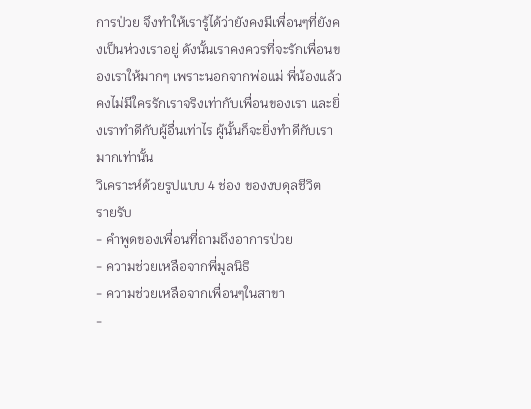การป่วย จึงทำให้เรารู้ได้ว่ายังคงมีเพื่อนๆที่ยังคงเป็นห่วงเราอยู่ ดังนั้นเราคงควรที่จะรักเพื่อนของเราให้มากๆ เพราะนอกจากพ่อแม่ พี่น้องแล้วคงไม่มีใครรักเราจริงเท่ากับเพื่อนของเรา และยิ่งเราทำดีกับผู้อื่นเท่าไร ผู้นั้นก็จะยิ่งทำดีกับเรามากเท่านั้น
วิเคราะห์ด้วยรูปแบบ 4 ช่อง ของงบดุลชีวิต
รายรับ
- คำพูดของเพื่อนที่ถามถึงอาการป่วย
- ความช่วยเหลือจากพี่มูลนิธิ
- ความช่วยเหลือจากเพื่อนๆในสาขา
-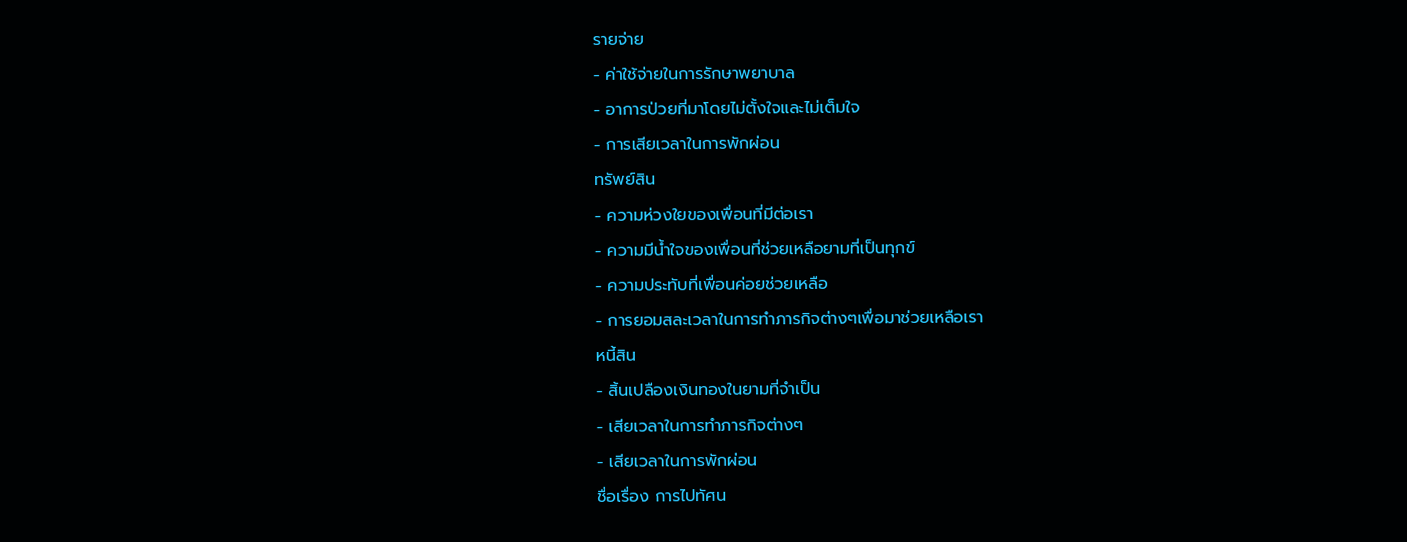รายจ่าย
- ค่าใช้จ่ายในการรักษาพยาบาล
- อาการป่วยที่มาโดยไม่ตั้งใจและไม่เต็มใจ
- การเสียเวลาในการพักผ่อน
ทรัพย์สิน
- ความห่วงใยของเพื่อนที่มีต่อเรา
- ความมีน้ำใจของเพื่อนที่ช่วยเหลือยามที่เป็นทุกข์
- ความประทับที่เพื่อนค่อยช่วยเหลือ
- การยอมสละเวลาในการทำภารกิจต่างๆเพื่อมาช่วยเหลือเรา
หนี้สิน
- สิ้นเปลืองเงินทองในยามที่จำเป็น
- เสียเวลาในการทำภารกิจต่างๆ
- เสียเวลาในการพักผ่อน
ชื่อเรื่อง การไปทัศน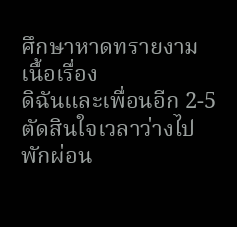ศึกษาหาดทรายงาม
เนื้อเรื่อง
ดิฉันและเพื่อนอีก 2-5 ตัดสินใจเวลาว่างไปพักผ่อน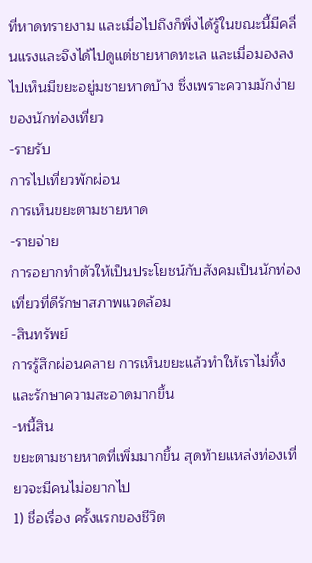ที่หาดทรายงาม และเมื่อไปถึงก็พึ่งได้รู้ในขณะนี้มีคลื่นแรงและจึงได้ไปดูแต่ชายหาดทะเล และเมื่อมองลงไปเห็นมีขยะอยู่มชายหาดบ้าง ซึ่งเพราะความมักง่ายของนักท่องเที่ยว
-รายรับ
การไปเที่ยวพักผ่อน
การเห็นขยะตามชายหาด
-รายจ่าย
การอยากทำตัวให้เป็นประโยชน์กับสังคมเป็นนักท่องเที่ยวที่ดีรักษาสภาพแวดล้อม
-สินทรัพย์
การรู้สึกผ่อนคลาย การเห็นขยะแล้วทำให้เราไม่ทิ้งและรักษาความสะอาดมากขึ้น
-หนี้สิน
ขยะตามชายหาดที่เพิ่มมากขึ้น สุดท้ายแหล่งท่องเที่ยวจะมีคนไม่อยากไป
1) ชื่อเรื่อง ครั้งแรกของชีวิต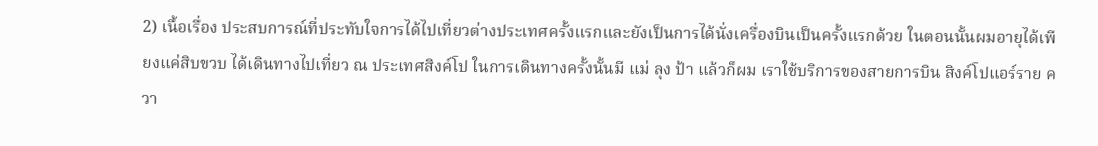2) เนื้อเรื่อง ประสบการณ์ที่ประทับใจการได้ไปเที่ยวต่างประเทศครั้งแรกและยังเป็นการได้นั่งเครื่องบินเป็นครั้งแรกด้วย ในตอนนั้นผมอายุได้เพียงแค่สิบขวบ ได้เดินทางไปเที่ยว ณ ประเทศสิงค์โป ในการเดินทางครั้งนั้นมี แม่ ลุง ป้า แล้วก็ผม เราใช้บริการของสายการบิน สิงค์โปแอร์ราย ควา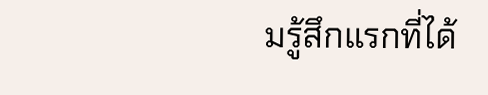มรู้สึกแรกที่ได้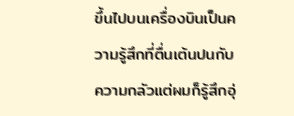ขึ้นไปบนเครื่องบินเป็นความรู้สึกที่ตื่นเต้นปนกับความกลัวแต่ผมก็รู้สึกอุ่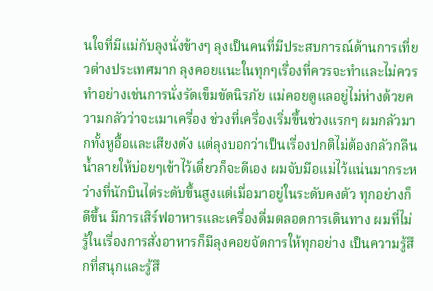นใจที่มีแม่กับลุงนั่งข้างๆ ลุงเป็นคนที่มีประสบการณ์ด้านการเที่ยวต่างประเทศมาก ลุงคอยแนะในทุกๆเรื่องที่ควรจะทำและไม่ควรทำอย่างเช่นการนั่งรัดเข็มขัดนิรภัย แม่คอยดูแลอยู่ไม่ห่างด้วยความกลัวว่าจะเมาเครื่อง ช่วงที่เครื่องเริ่มขึ้นช่วงแรกๆ ผมกลัวมากทั้งหูอื้อและเสียงดัง แต่ลุงบอกว่าเป็นเรื่องปกติไม่ต้องกลัวกลืนน้ำลายให้บ่อยๆเข้าไว้เดี๋ยวก็จะดีเอง ผมจับมือแม่ไว้แน่นมากระหว่างที่นักบินไต่ระดับขึ้นสูงแต่เมื่อมาอยู่ในระดับคงตัว ทุกอย่างก็ดีขึ้น มีการเสิร์ฟอาหารและเครื่องดื่มตลอดการเดินทาง ผมที่ไม่รู้ในเรื่องการสั่งอาหารก็มีลุงคอยจัดการให้ทุกอย่าง เป็นความรู้สึกที่สนุกและรู้สึ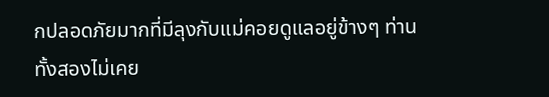กปลอดภัยมากที่มีลุงกับแม่คอยดูแลอยู่ข้างๆ ท่านทั้งสองไม่เคย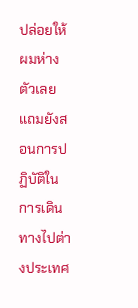ปล่อยให้ผมห่างตัวเลย แถมยังสอนการปฏิบัติในการเดินทางไปต่างประเทศ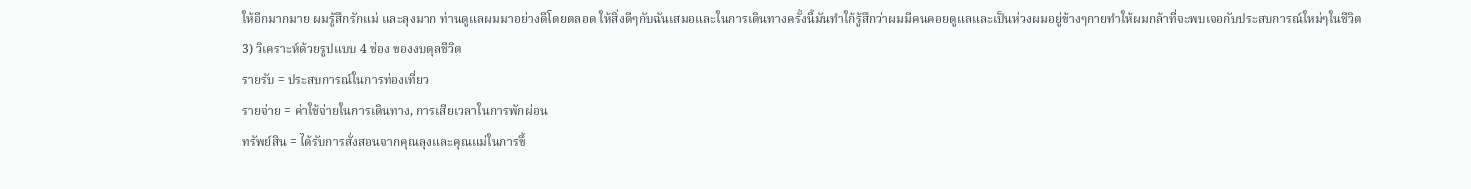ให้อีกมากมาย ผมรู้สึกรักแม่ และลุงมาก ท่านดูแลผมมาอย่างดีโดยตลอด ให้สิ่งดีๆกับฉันเสมอและในการเดินทางครั้งนี้มันทำใก้รู้สึกว่าผมมีคนคอยดูแลและเป็นห่วงผมอยู่ข้างๆกายทำให้ผมกล้าที่จะพบเจอกับประสบการณ์ใหม่ๆในชีวิต
3) วิเคราะห์ด้วยรูปแบบ 4 ช่อง ของงบดุลชีวิต
รายรับ = ประสบการณ์ในการท่องเที่ยว
รายจ่าย = ค่าใช้จ่ายในการเดินทาง, การเสียเวลาในการพักผ่อน
ทรัพย์สิน = ได้รับการสั่งสอนจากคุณลุงและคุณแม่ในการขึ้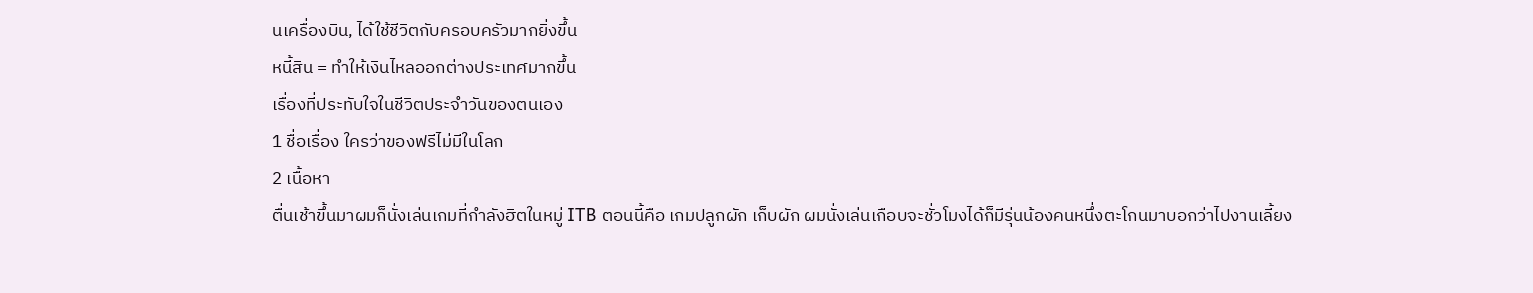นเครื่องบิน, ได้ใช้ชีวิตกับครอบครัวมากยิ่งขึ้น
หนี้สิน = ทำให้เงินไหลออกต่างประเทศมากขึ้น
เรื่องที่ประทับใจในชีวิตประจำวันของตนเอง
1 ชื่อเรื่อง ใครว่าของฟรีไม่มีในโลก
2 เนื้อหา
ตื่นเช้าขึ้นมาผมก็นั่งเล่นเกมที่กำลังฮิตในหมู่ ITB ตอนนี้คือ เกมปลูกผัก เก็บผัก ผมนั่งเล่นเกือบจะชั่วโมงได้ก็มีรุ่นน้องคนหนึ่งตะโกนมาบอกว่าไปงานเลี้ยง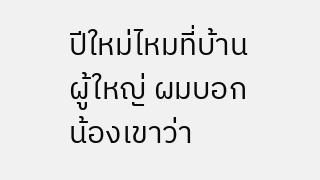ปีใหม่ไหมที่บ้านผู้ใหญ่ ผมบอกน้องเขาว่า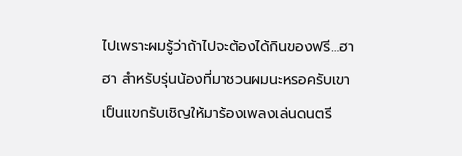ไปเพราะผมรู้ว่าถ้าไปจะต้องได้กินของฟรี…ฮาฮา สำหรับรุ่นน้องที่มาชวนผมนะหรอครับเขาเป็นแขกรับเชิญให้มาร้องเพลงเล่นดนตรี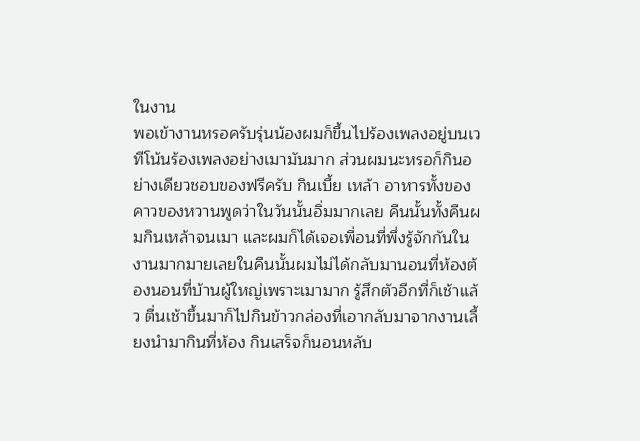ในงาน
พอเข้างานหรอครับรุ่นน้องผมก็ขึ้นไปร้องเพลงอยู่บนเวทีโน้นร้องเพลงอย่างเมามันมาก ส่วนผมนะหรอก็กินอย่างเดียวชอบของฟรีครับ กินเบี้ย เหล้า อาหารทั้งของคาวของหวานพูดว่าในวันนั้นอิ่มมากเลย คืนนั้นทั้งคืนผมกินเหล้าจนเมา และผมก็ได้เจอเพื่อนที่พึ่งรู้จักกันในงานมากมายเลยในคืนนั้นผมไม่ได้กลับมานอนที่ห้องต้องนอนที่บ้านผู้ใหญ่เพราะเมามาก รู้สึกตัวอีกที่ก็เช้าแล้ว ตื่นเช้าขึ้นมาก็ไปกินข้าวกล่องที่เอากลับมาจากงานเลี้ยงนำมากินที่ห้อง กินเสร็จก็นอนหลับ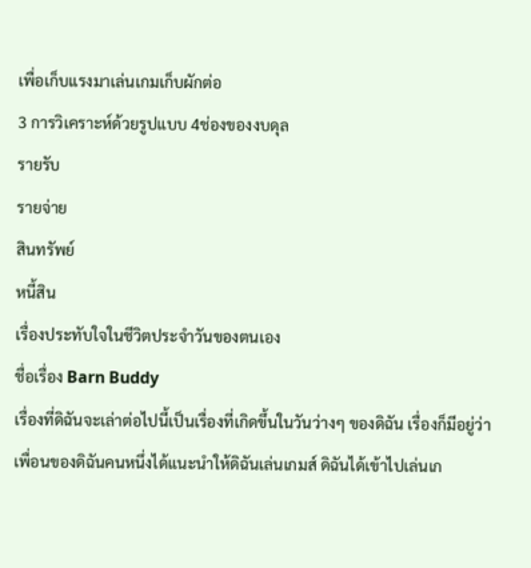เพื่อเก็บแรงมาเล่นเกมเก็บผักต่อ
3 การวิเคราะห์ด้วยรูปแบบ 4ช่องของงบดุล
รายรับ
รายจ่าย
สินทรัพย์
หนี้สิน
เรื่องประทับใจในชีวิตประจำวันของตนเอง
ชื่อเรื่อง Barn Buddy
เรื่องที่ดิฉันจะเล่าต่อไปนี้เป็นเรื่องที่เกิดขึ้นในวันว่างๆ ของดิฉัน เรื่องก็มีอยู่ว่า เพื่อนของดิฉันคนหนึ่งได้แนะนำให้ดิฉันเล่นเกมส์ ดิฉันได้เข้าไปเล่นเก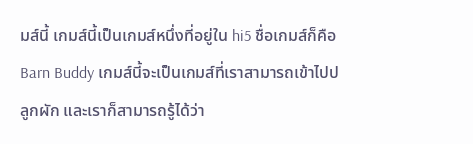มส์นี้ เกมส์นี้เป็นเกมส์หนึ่งที่อยู่ใน hi5 ชื่อเกมส์ก็คือ Barn Buddy เกมส์นี้จะเป็นเกมส์ที่เราสามารถเข้าไปปลูกผัก และเราก็สามารถรู้ได้ว่า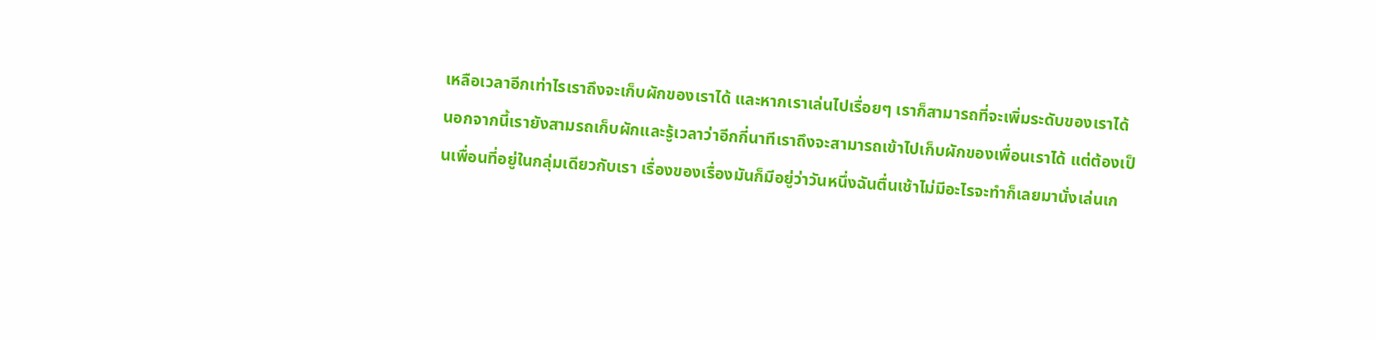เหลือเวลาอีกเท่าไรเราถึงจะเก็บผักของเราได้ และหากเราเล่นไปเรื่อยๆ เราก็สามารถที่จะเพิ่มระดับของเราได้ นอกจากนี้เรายังสามรถเก็บผักและรู้เวลาว่าอีกกี่นาทีเราถึงจะสามารถเข้าไปเก็บผักของเพื่อนเราได้ แต่ต้องเป็นเพื่อนที่อยู่ในกลุ่มเดียวกับเรา เรื่องของเรื่องมันก็มีอยู่ว่าวันหนึ่งฉันตื่นเช้าไม่มีอะไรจะทำก็เลยมานั่งเล่นเก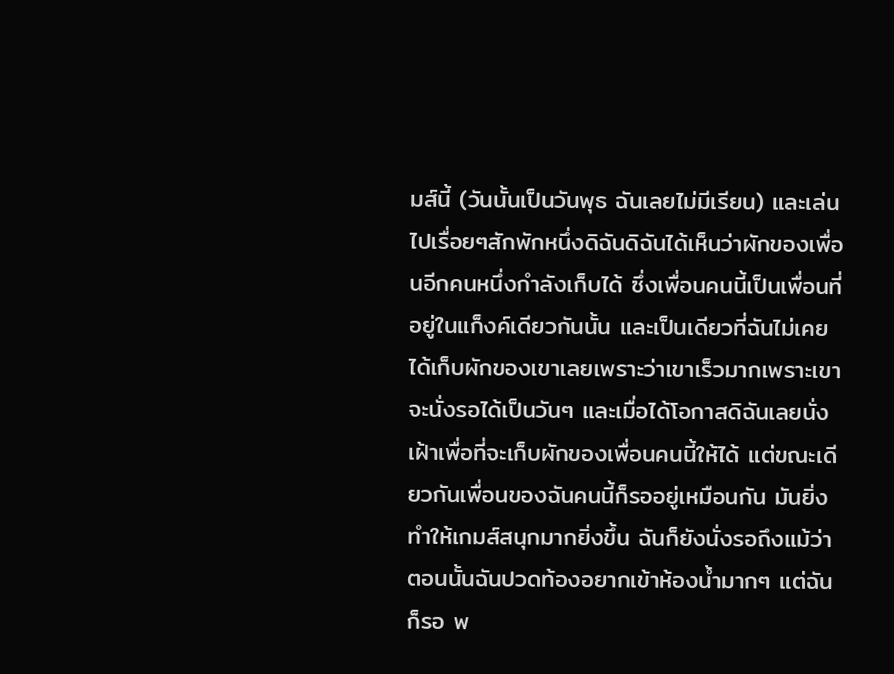มส์นี้ (วันนั้นเป็นวันพุธ ฉันเลยไม่มีเรียน) และเล่นไปเรื่อยๆสักพักหนึ่งดิฉันดิฉันได้เห็นว่าผักของเพื่อนอีกคนหนึ่งกำลังเก็บได้ ซึ่งเพื่อนคนนี้เป็นเพื่อนที่อยู่ในแก็งค์เดียวกันนั้น และเป็นเดียวที่ฉันไม่เคยได้เก็บผักของเขาเลยเพราะว่าเขาเร็วมากเพราะเขาจะนั่งรอได้เป็นวันๆ และเมื่อได้โอกาสดิฉันเลยนั่งเฝ้าเพื่อที่จะเก็บผักของเพื่อนคนนี้ให้ได้ แต่ขณะเดียวกันเพื่อนของฉันคนนี้ก็รออยู่เหมือนกัน มันยิ่งทำให้เกมส์สนุกมากยิ่งขึ้น ฉันก็ยังนั่งรอถึงแม้ว่าตอนนั้นฉันปวดท้องอยากเข้าห้องน้ำมากๆ แต่ฉันก็รอ พ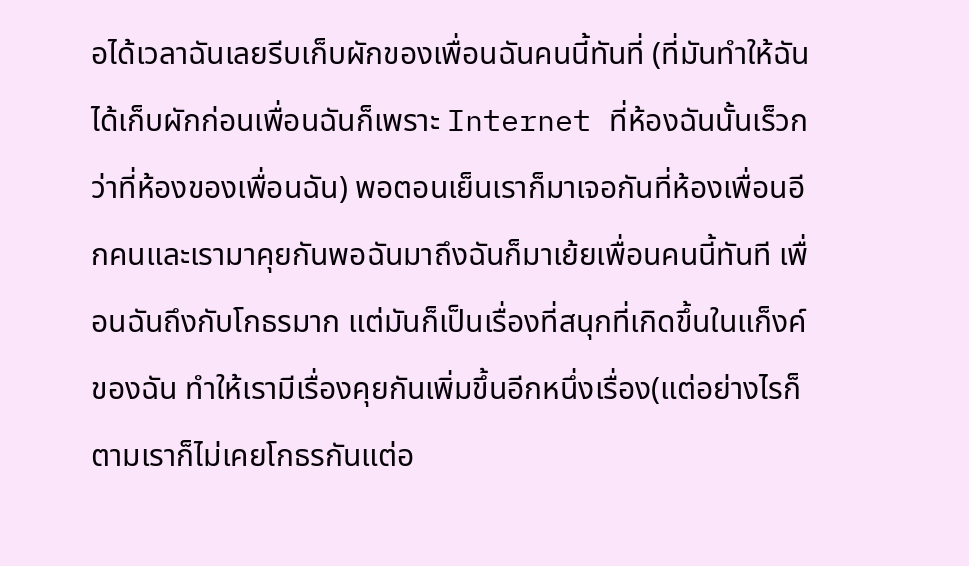อได้เวลาฉันเลยรีบเก็บผักของเพื่อนฉันคนนี้ทันที่ (ที่มันทำให้ฉันได้เก็บผักก่อนเพื่อนฉันก็เพราะ Internet ที่ห้องฉันนั้นเร็วกว่าที่ห้องของเพื่อนฉัน) พอตอนเย็นเราก็มาเจอกันที่ห้องเพื่อนอีกคนและเรามาคุยกันพอฉันมาถึงฉันก็มาเย้ยเพื่อนคนนี้ทันที เพื่อนฉันถึงกับโกธรมาก แต่มันก็เป็นเรื่องที่สนุกที่เกิดขึ้นในแก็งค์ของฉัน ทำให้เรามีเรื่องคุยกันเพิ่มขึ้นอีกหนึ่งเรื่อง(แต่อย่างไรก็ตามเราก็ไม่เคยโกธรกันแต่อ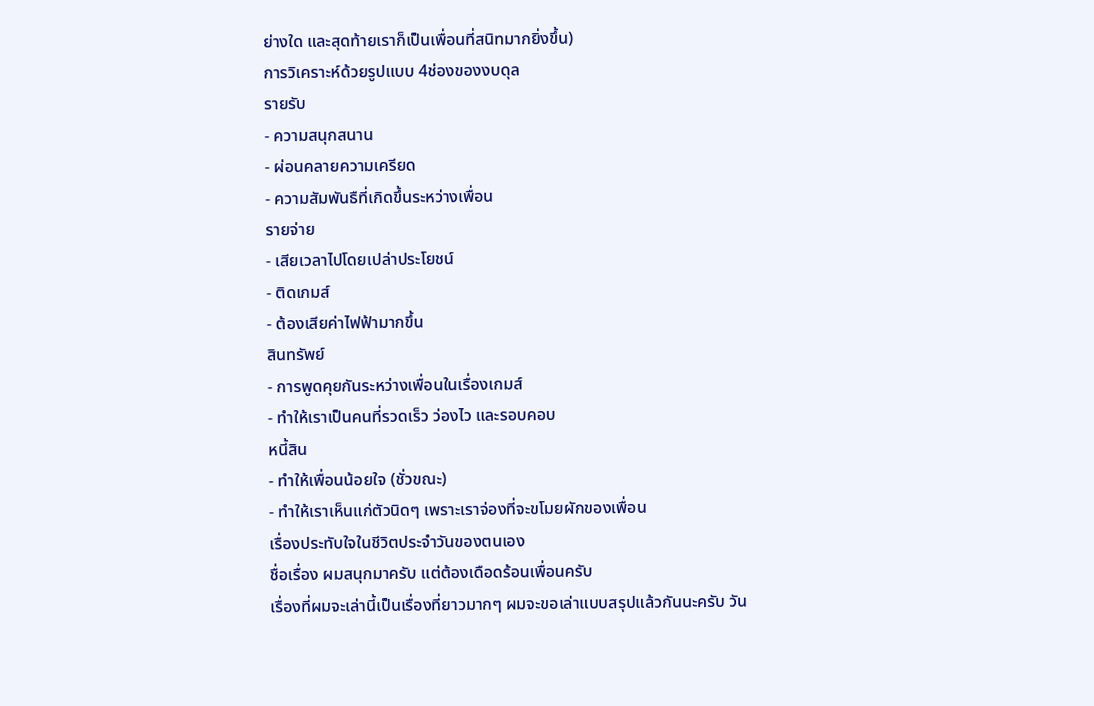ย่างใด และสุดท้ายเราก็เป็นเพื่อนที่สนิทมากยิ่งขึ้น)
การวิเคราะห์ด้วยรูปแบบ 4ช่องของงบดุล
รายรับ
- ความสนุกสนาน
- ผ่อนคลายความเครียด
- ความสัมพันธืที่เกิดขึ้นระหว่างเพื่อน
รายจ่าย
- เสียเวลาไปโดยเปล่าประโยชน์
- ติดเกมส์
- ต้องเสียค่าไฟฟ้ามากขึ้น
สินทรัพย์
- การพูดคุยกันระหว่างเพื่อนในเรื่องเกมส์
- ทำให้เราเป็นคนที่รวดเร็ว ว่องไว และรอบคอบ
หนี้สิน
- ทำให้เพื่อนน้อยใจ (ชั่วขณะ)
- ทำให้เราเห็นแก่ตัวนิดๆ เพราะเราจ่องที่จะขโมยผักของเพื่อน
เรื่องประทับใจในชีวิตประจำวันของตนเอง
ชื่อเรื่อง ผมสนุกมาครับ แต่ต้องเดือดร้อนเพื่อนครับ
เรื่องที่ผมจะเล่านี้เป็นเรื่องที่ยาวมากๆ ผมจะขอเล่าแบบสรุปแล้วกันนะครับ วัน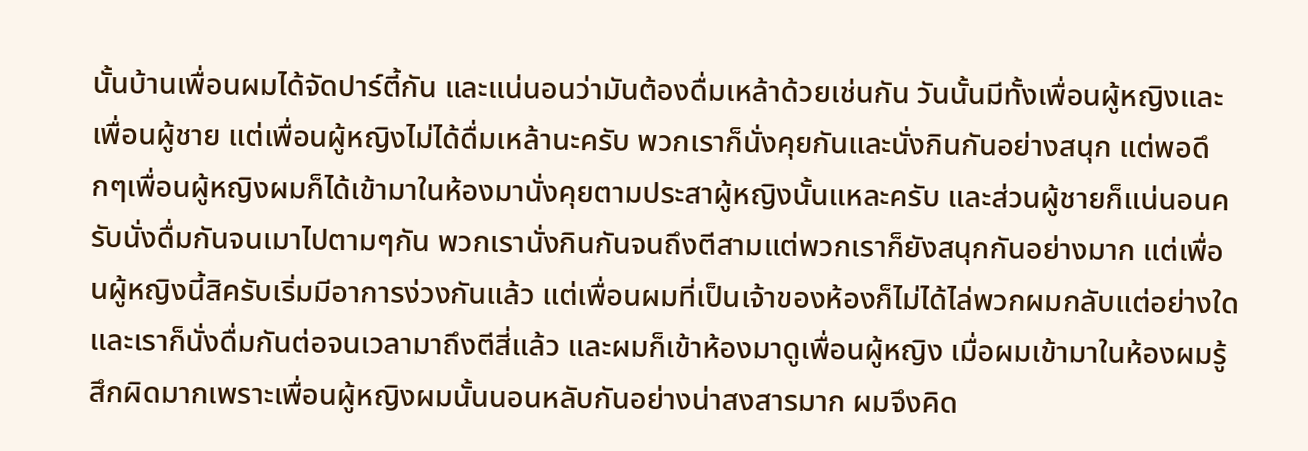นั้นบ้านเพื่อนผมได้จัดปาร์ตี้กัน และแน่นอนว่ามันต้องดื่มเหล้าด้วยเช่นกัน วันนั้นมีทั้งเพื่อนผู้หญิงและเพื่อนผู้ชาย แต่เพื่อนผู้หญิงไม่ได้ดื่มเหล้านะครับ พวกเราก็นั่งคุยกันและนั่งกินกันอย่างสนุก แต่พอดึกๆเพื่อนผู้หญิงผมก็ได้เข้ามาในห้องมานั่งคุยตามประสาผู้หญิงนั้นแหละครับ และส่วนผู้ชายก็แน่นอนครับนั่งดื่มกันจนเมาไปตามๆกัน พวกเรานั่งกินกันจนถึงตีสามแต่พวกเราก็ยังสนุกกันอย่างมาก แต่เพื่อนผู้หญิงนี้สิครับเริ่มมีอาการง่วงกันแล้ว แต่เพื่อนผมที่เป็นเจ้าของห้องก็ไม่ได้ไล่พวกผมกลับแต่อย่างใด และเราก็นั่งดื่มกันต่อจนเวลามาถึงตีสี่แล้ว และผมก็เข้าห้องมาดูเพื่อนผู้หญิง เมื่อผมเข้ามาในห้องผมรู้สึกผิดมากเพราะเพื่อนผู้หญิงผมนั้นนอนหลับกันอย่างน่าสงสารมาก ผมจึงคิด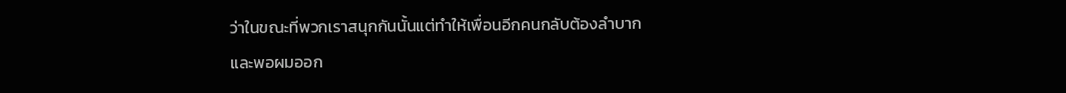ว่าในขณะที่พวกเราสนุกกันนั้นแต่ทำให้เพื่อนอีกคนกลับต้องลำบาก และพอผมออก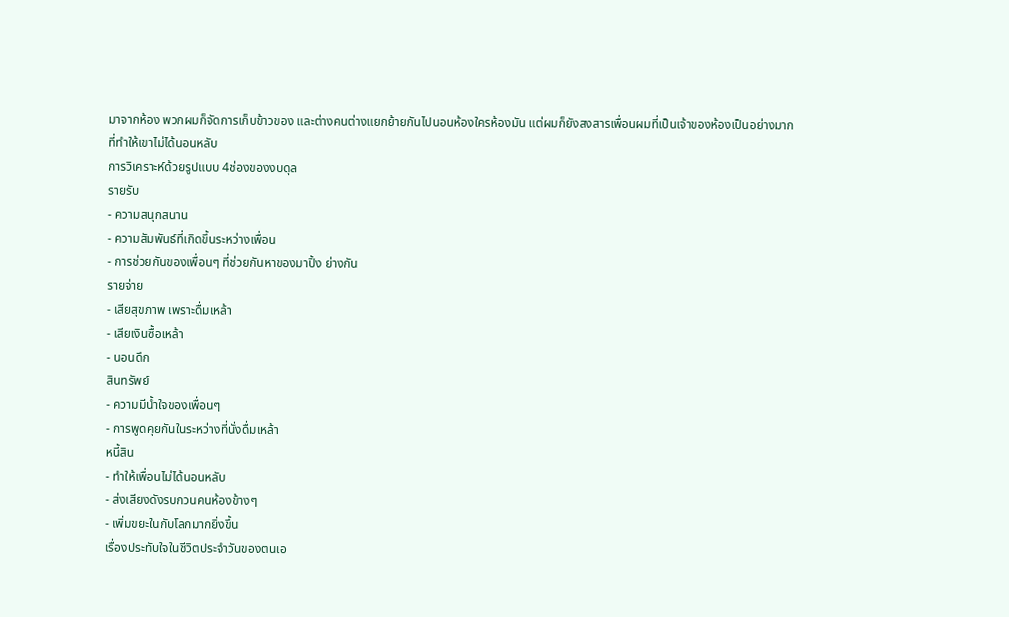มาจากห้อง พวกผมก็จัดการเก็บข้าวของ และต่างคนต่างแยกย้ายกันไปนอนห้องใครห้องมัน แต่ผมก็ยังสงสารเพื่อนผมที่เป็นเจ้าของห้องเป็นอย่างมาก ที่ทำให้เขาไม่ได้นอนหลับ
การวิเคราะห์ด้วยรูปแบบ 4ช่องของงบดุล
รายรับ
- ความสนุกสนาน
- ความสัมพันธ์ที่เกิดขึ้นระหว่างเพื่อน
- การช่วยกันของเพื่อนๆ ที่ช่วยกันหาของมาปิ้ง ย่างกัน
รายจ่าย
- เสียสุขภาพ เพราะดื่มเหล้า
- เสียเงินซื้อเหล้า
- นอนดึก
สินทรัพย์
- ความมีน้ำใจของเพื่อนๆ
- การพูดคุยกันในระหว่างที่นั่งดื่มเหล้า
หนี้สิน
- ทำให้เพื่อนไม่ได้นอนหลับ
- ส่งเสียงดังรบกวนคนห้องข้างๆ
- เพิ่มขยะในกับโลกมากยิ่งขึ้น
เรื่องประทับใจในชีวิตประจำวันของตนเอ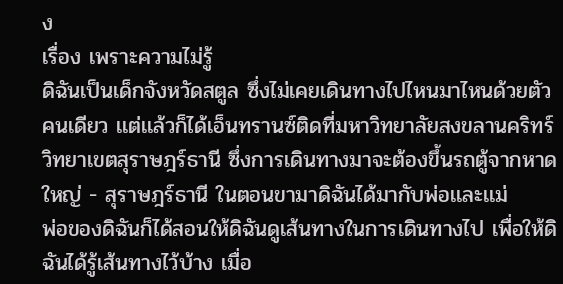ง
เรื่อง เพราะความไม่รู้
ดิฉันเป็นเด็กจังหวัดสตูล ซึ่งไม่เคยเดินทางไปไหนมาไหนด้วยตัวคนเดียว เเต่เเล้วก็ได้เอ็นทรานซ์ติดที่มหาวิทยาลัยสงขลานคริทร์ วิทยาเขตสุราษฎร์ธานี ซึ่งการเดินทางมาจะต้องขึ้นรถตู้จากหาดใหญ่ - สุราษฎร์ธานี ในตอนขามาดิฉันได้มากับพ่อเเละเเม่
พ่อของดิฉันก็ได้สอนให้ดิฉันดูเส้นทางในการเดินทางไป เพื่อให้ดิฉันได้รู้เส้นทางไว้บ้าง เมื่อ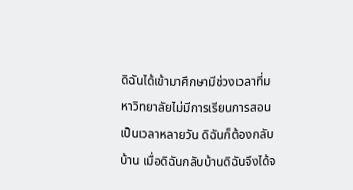ดิฉันได้เข้ามาศึกษามีช่วงเวลาที่มหาวิทยาลัยไม่มีการเรียนการสอนเป็นเวลาหลายวัน ดิฉันก็ต้องกลับบ้าน เมื่อดิฉันกลับบ้านดิฉันจึงได้จ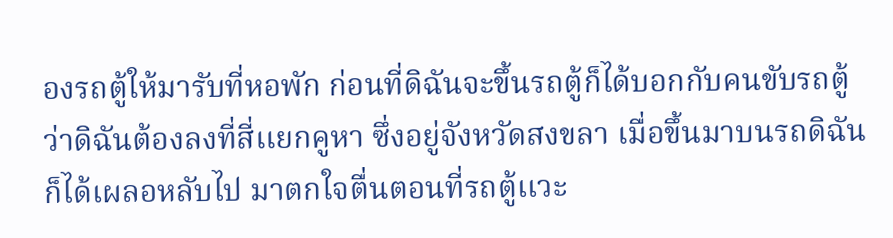องรถตู้ให้มารับที่หอพัก ก่อนที่ดิฉันจะขึ้นรถตู้ก็ได้บอกกับคนขับรถตู้ว่าดิฉันต้องลงที่สี่เเยกคูหา ซึ่งอยู่จังหวัดสงขลา เมื่อขึ้นมาบนรถดิฉันก็ได้เผลอหลับไป มาตกใจตื่นตอนที่รถตู้เเวะ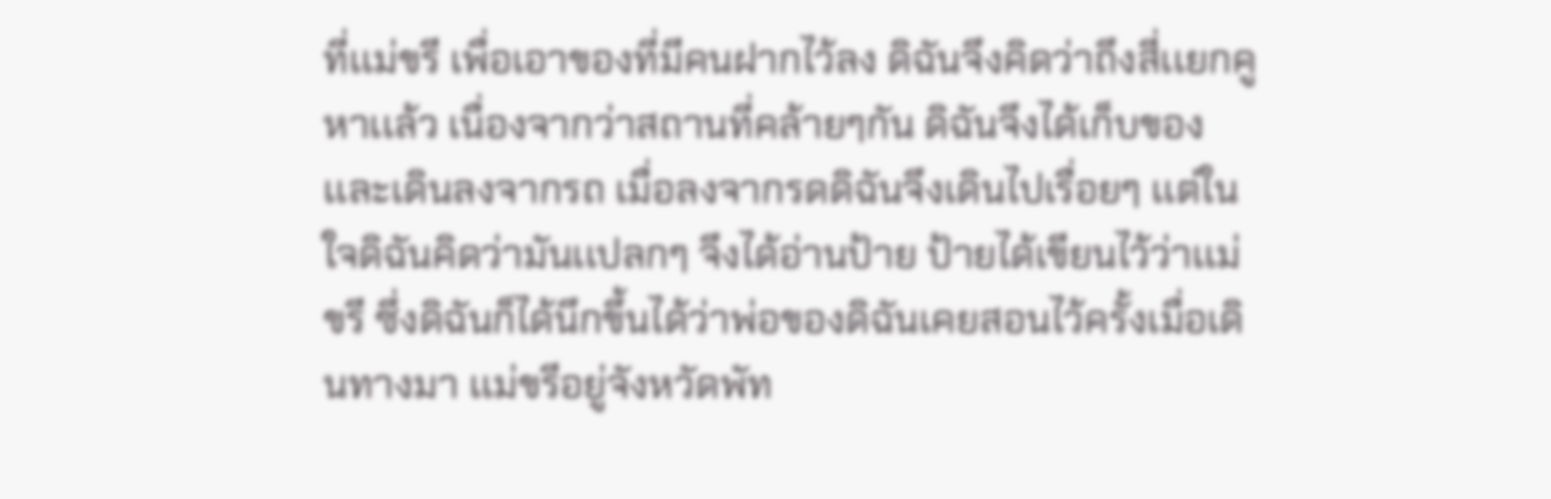ที่เเม่ขรี เพื่อเอาของที่มีคนฝากไว้ลง ดิฉันจึงคิดว่าถึงสี่เเยกคูหาเเล้ว เนื่องจากว่าสถานที่คล้ายๆกัน ดิฉันจึงได้เก็บของเเละเดินลงจากรถ เมื่อลงจากรดดิฉันจึงเดินไปเรื่อยๆ เเต่ในใจดิฉันคิดว่ามันเเปลกๆ จึงได้อ่านป้าย ป้ายได้เขียนไว้ว่าเเม่ขรี ซึ่งดิฉันก็ได้นึกขึ้นได้ว่าพ่อของดิฉันเคยสอนไว้ครั้งเมื่อเดินทางมา เเม่ขรีอยู่จังหวัดพัท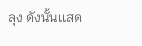ลุง ดังนั้นเเสด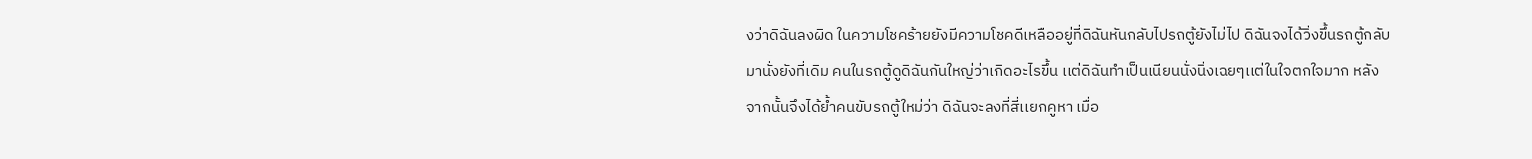งว่าดิฉันลงผิด ในความโชคร้ายยังมีความโชคดีเหลืออยู่ที่ดิฉันหันกลับไปรถตู้ยังไม่ไป ดิฉันจงได้วิ่งขึ้นรถตู้กลับมานั่งยังที่เดิม คนในรถตู้ดูดิฉันกันใหญ่ว่าเกิดอะไรขึ้น เเต่ดิฉันทำเป็นเนียนนั่งนิ่งเฉยๆเเต่ในใจตกใจมาก หลังจากนั้นจึงได้ย้ำคนขับรถตู้ใหม่ว่า ดิฉันจะลงที่สี่เเยกคูหา เมื่อ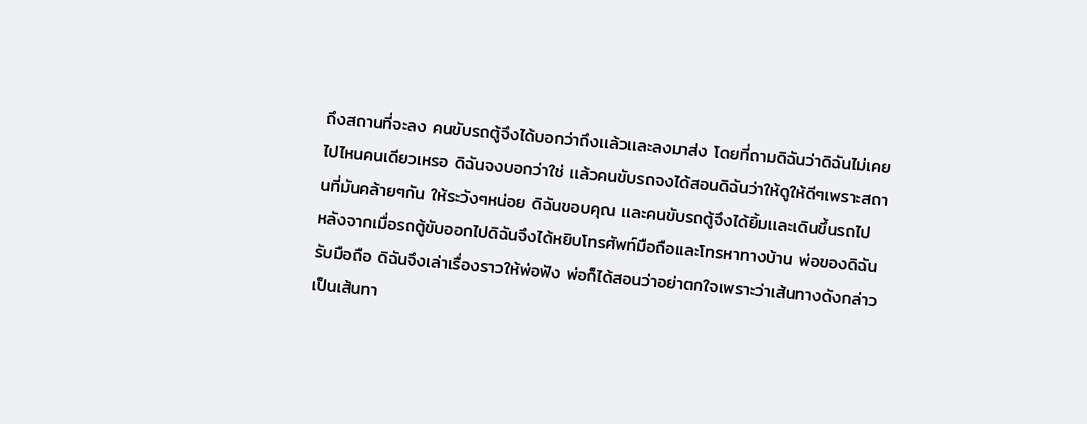ถึงสถานที่จะลง คนขับรถตู้จึงได้บอกว่าถึงเเล้วเเละลงมาส่ง โดยที่ถามดิฉันว่าดิฉันไม่เคยไปไหนคนเดียวเหรอ ดิฉันจงบอกว่าใช่ เเล้วคนขับรถจงได้สอนดิฉันว่าให้ดูให้ดีๆเพราะสถานที่มันคล้ายๆกัน ให้ระวังๆหน่อย ดิฉันขอบคุณ เเละคนขับรถตู้จึงได้ยิ้มเเละเดินขึ้นรถไป
หลังจากเมื่อรถตู้ขับออกไปดิฉันจึงได้หยิบโทรศัพท์มือถือเเละโทรหาทางบ้าน พ่อของดิฉันรับมือถือ ดิฉันจึงเล่าเรื่องราวให้พ่อฟัง พ่อก็ได้สอนว่าอย่าตกใจเพราะว่าเส้นทางดังกล่าวเป็นเส้นทา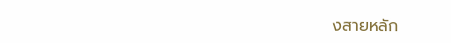งสายหลัก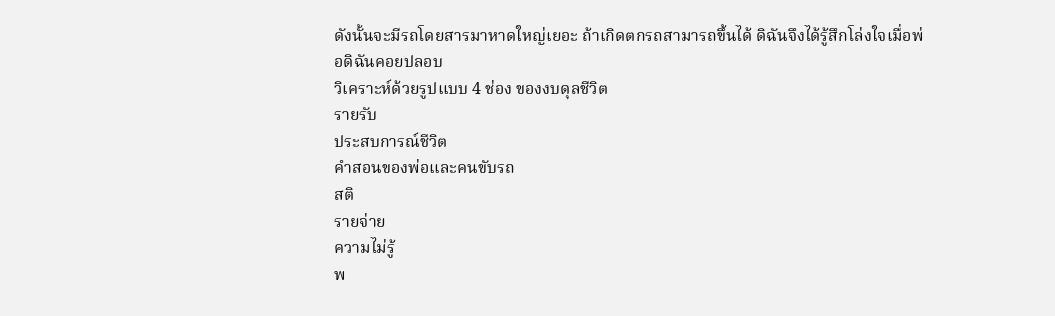ดังนั้นจะมีรถโดยสารมาหาดใหญ่เยอะ ถ้าเกิดตกรถสามารถขึ้นได้ ดิฉันจึงได้รู้สึกโล่งใจเมื่อพ่อดิฉันคอยปลอบ
วิเคราะห์ด้วยรูปแบบ 4 ช่อง ของงบดุลชีวิต
รายรับ
ประสบการณ์ชีวิต
คำสอนของพ่อเเละคนขับรถ
สติ
รายจ่าย
ความไม่รู้
พ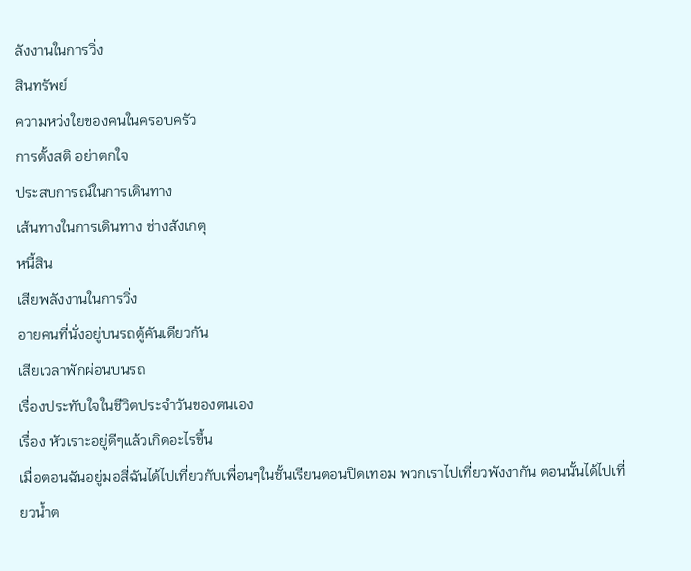ลังงานในการวิ่ง
สินทรัพย์
ความหว่งใยของคนในครอบครัว
การตั้งสติ อย่าตกใจ
ประสบการณ์ในการเดินทาง
เส้นทางในการเดินทาง ช่างสังเกตุ
หนี้สิน
เสียพลังงานในการวิ่ง
อายคนที่นั่งอยู่บนรถตู้คันเดียวกัน
เสียเวลาพักผ่อนบนรถ
เรื่องประทับใจในชีวิตประจำวันของตนเอง
เรื่อง หัวเราะอยู่ดีๆแล้วเกิดอะไรขึ้น
เมื่อตอนฉันอยู่มอสี่ฉันได้ไปเที่ยวกับเพื่อนๆในชั้นเรียนตอนปิดเทอม พวกเราไปเที่ยวพังงากัน ตอนนั้นได้ไปเที่ยวน้ำต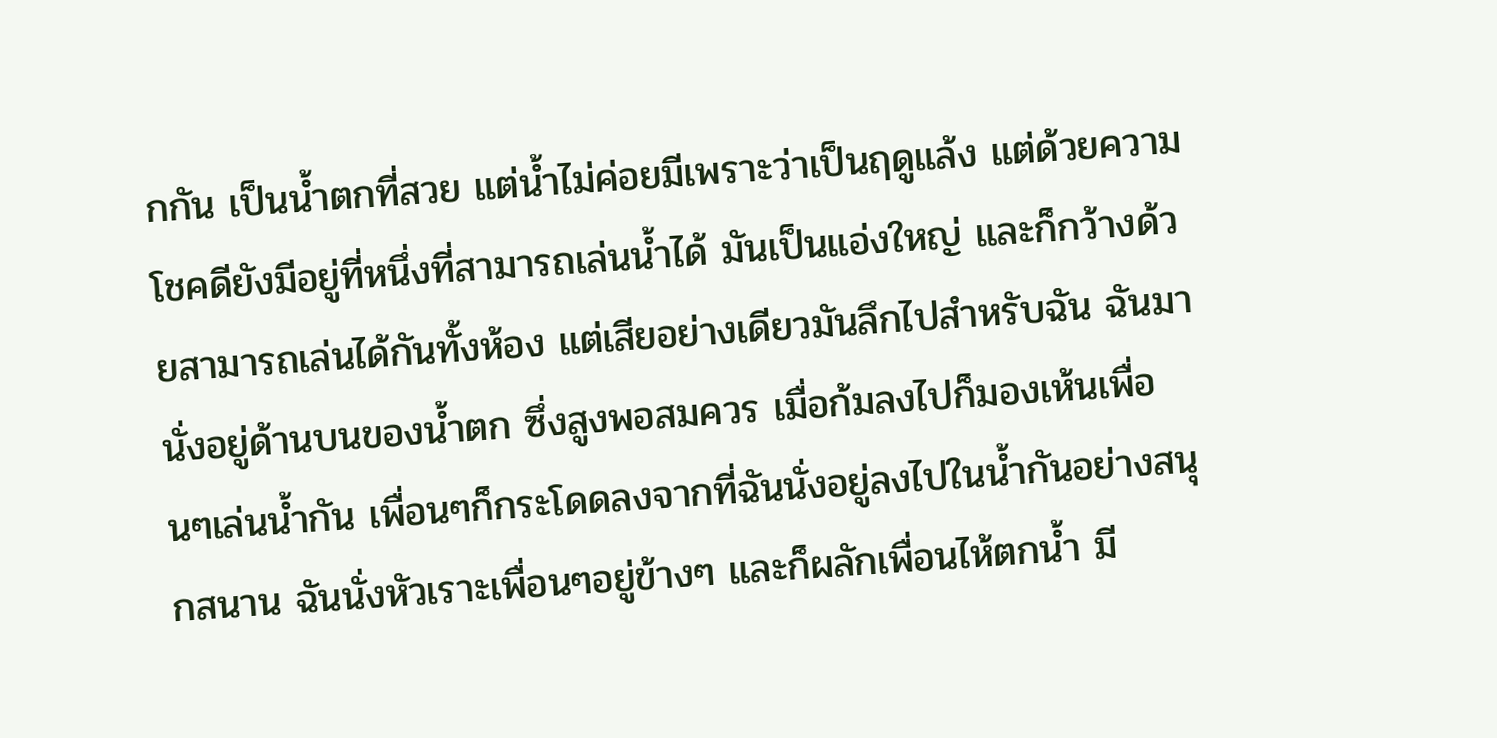กกัน เป็นน้ำตกที่สวย แต่น้ำไม่ค่อยมีเพราะว่าเป็นฤดูแล้ง แต่ด้วยความโชคดียังมีอยู่ที่หนึ่งที่สามารถเล่นน้ำได้ มันเป็นแอ่งใหญ่ และก็กว้างด้วยสามารถเล่นได้กันทั้งห้อง แต่เสียอย่างเดียวมันลึกไปสำหรับฉัน ฉันมานั่งอยู่ด้านบนของน้ำตก ซึ่งสูงพอสมควร เมื่อก้มลงไปก็มองเห้นเพื่อนๆเล่นน้ำกัน เพื่อนๆก็กระโดดลงจากที่ฉันนั่งอยู่ลงไปในน้ำกันอย่างสนุกสนาน ฉันนั่งหัวเราะเพื่อนๆอยู่ข้างๆ และก็ผลักเพื่อนไห้ตกน้ำ มี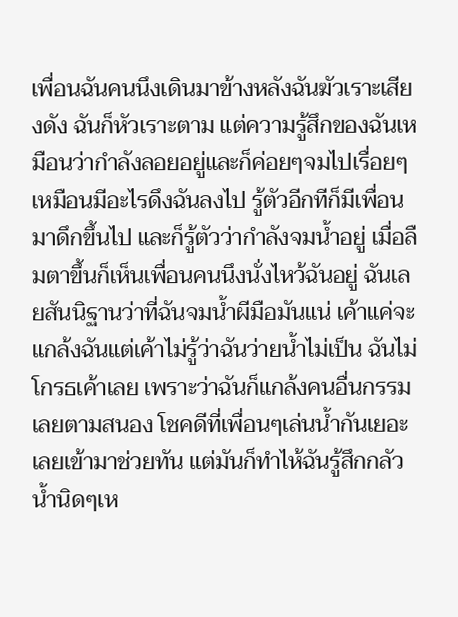เพื่อนฉันคนนึงเดินมาข้างหลังฉันฆัวเราะเสียงดัง ฉันก็หัวเราะตาม แต่ความรู้สึกของฉันเหมือนว่ากำลังลอยอยู่และก็ค่อยๆจมไปเรื่อยๆเหมือนมีอะไรดึงฉันลงไป รู้ตัวอีกทีก็มีเพื่อนมาดึกขึ้นไป และก็รู้ตัวว่ากำลังจมน้ำอยู่ เมื่อลืมตาขึ้นก็เห็นเพื่อนคนนึงนั่งไหว้ฉันอยู่ ฉันเลยสันนิฐานว่าที่ฉันจมน้ำผีมือมันแน่ เค้าแค่จะแกล้งฉันแต่เค้าไม่รู้ว่าฉันว่ายน้ำไม่เป็น ฉันไม่โกรธเค้าเลย เพราะว่าฉันก็แกล้งคนอื่นกรรมเลยตามสนอง โชคดีที่เพื่อนๆเล่นน้ำกันเยอะเลยเข้ามาช่วยทัน แต่มันก็ทำไห้ฉันรู้สึกกลัวน้ำนิดๆเห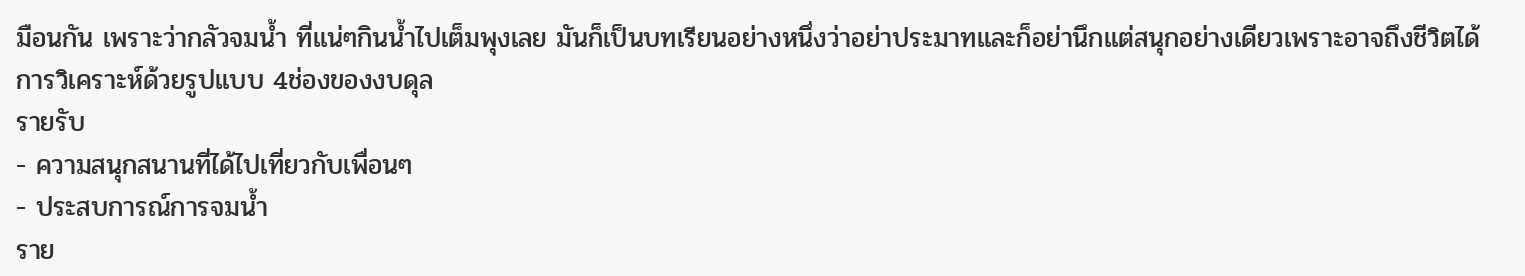มือนกัน เพราะว่ากลัวจมน้ำ ที่แน่ๆกินน้ำไปเต็มพุงเลย มันก็เป็นบทเรียนอย่างหนึ่งว่าอย่าประมาทและก็อย่านึกแต่สนุกอย่างเดียวเพราะอาจถึงชีวิตได้
การวิเคราะห์ด้วยรูปแบบ 4ช่องของงบดุล
รายรับ
- ความสนุกสนานที่ได้ไปเที่ยวกับเพื่อนๆ
- ประสบการณ์การจมน้ำ
ราย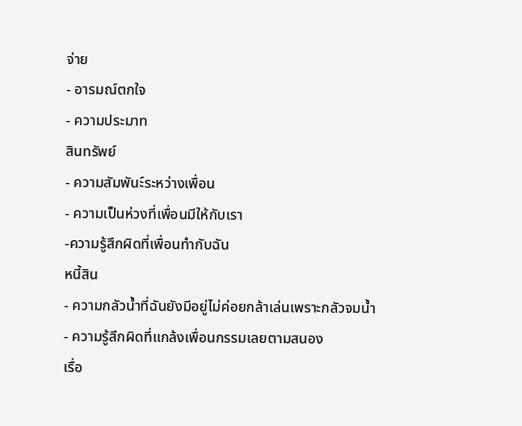จ่าย
- อารมณ์ตกใจ
- ความประมาท
สินทรัพย์
- ความสัมพันะ์ระหว่างเพื่อน
- ความเป็นห่วงที่เพื่อนมีให้กับเรา
-ความรู้สึกผิดที่เพื่อนทำกับฉัน
หนี้สิน
- ความกลัวน้ำที่ฉันยังมีอยู่ไม่ค่อยกล้าเล่นเพราะกลัวจมน้ำ
- ความรู้สึกผิดที่แกล้งเพื่อนกรรมเลยตามสนอง
เรื่อ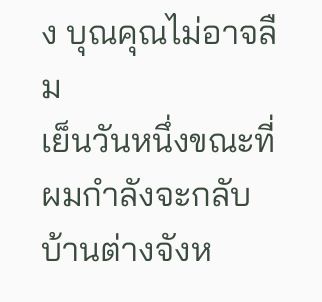ง บุณคุณไม่อาจลืม
เย็นวันหนึ่งขณะที่ผมกำลังจะกลับบ้านต่างจังห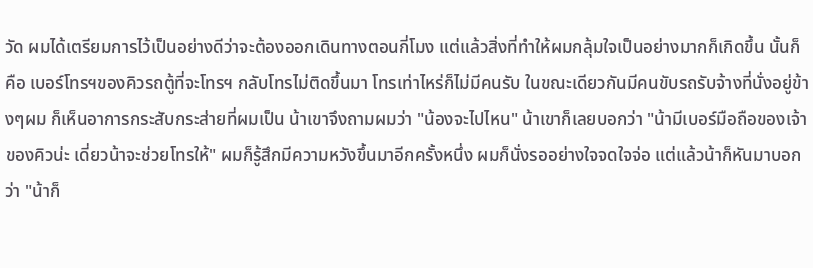วัด ผมได้เตรียมการไว้เป็นอย่างดีว่าจะต้องออกเดินทางตอนกี่โมง แต่แล้วสิ่งที่ทำให้ผมกลุ้มใจเป็นอย่างมากก็เกิดขึ้น นั้นก็คือ เบอร์โทรฯของคิวรถตู้ที่จะโทรฯ กลับโทรไม่ติดขึ้นมา โทรเท่าไหร่ก็ไม่มีคนรับ ในขณะเดียวกันมีคนขับรถรับจ้างที่นั่งอยู่ข้างๆผม ก็เห็นอาการกระสับกระส่ายที่ผมเป็น น้าเขาจึงถามผมว่า "น้องจะไปไหน" น้าเขาก็เลยบอกว่า "น้ามีเบอร์มือถือของเจ้าของคิวน่ะ เดี่ยวน้าจะช่วยโทรให้" ผมก็รู้สึกมีความหวังขึ้นมาอีกครั้งหนึ่ง ผมก็นั่งรออย่างใจจดใจจ่อ แต่แล้วน้าก็หันมาบอกว่า "น้าก็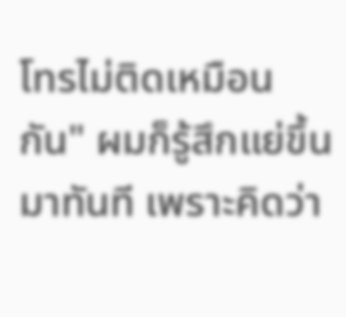โทรไม่ติดเหมือนกัน" ผมก็รู้สึกแย่ขึ้นมาทันที เพราะคิดว่า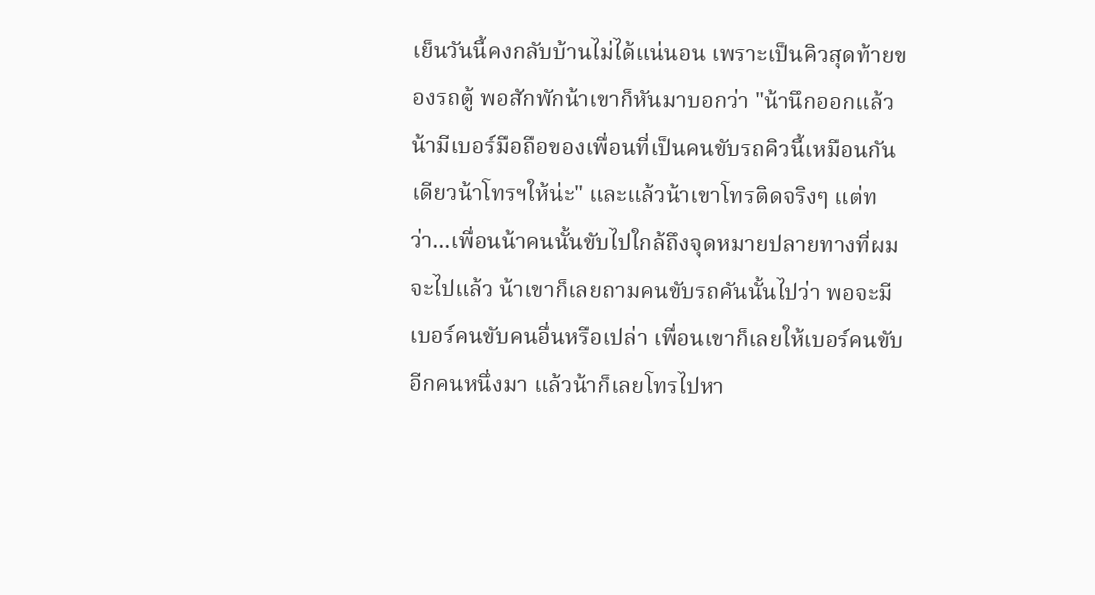เย็นวันนี้คงกลับบ้านไม่ได้แน่นอน เพราะเป็นคิวสุดท้ายของรถตู้ พอสักพักน้าเขาก็หันมาบอกว่า "น้านึกออกแล้ว น้ามีเบอร์มือถือของเพื่อนที่เป็นคนขับรถคิวนี้เหมือนกัน เดียวน้าโทรฯให้น่ะ" และแล้วน้าเขาโทรติดจริงๆ แต่ทว่า...เพื่อนน้าคนนั้นขับไปใกล้ถึงจุดหมายปลายทางที่ผมจะไปแล้ว น้าเขาก็เลยถามคนขับรถคันนั้นไปว่า พอจะมีเบอร์คนขับคนอื่นหรือเปล่า เพื่อนเขาก็เลยให้เบอร์คนขับอีกคนหนึ่งมา แล้วน้าก็เลยโทรไปหา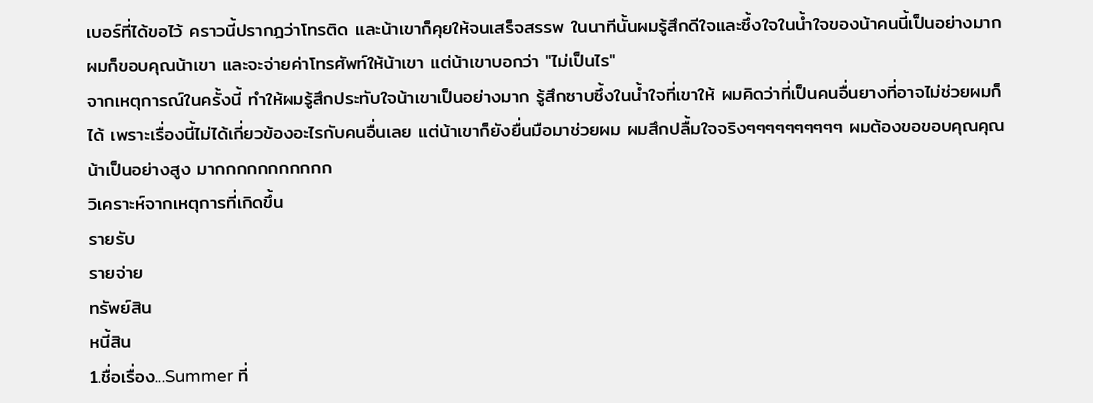เบอร์ที่ได้ขอไว้ คราวนี้ปรากฎว่าโทรติด และน้าเขาก็คุยให้จนเสร็จสรรพ ในนาทีนั้นผมรู้สึกดีใจและซึ้งใจในน้ำใจของน้าคนนี้เป็นอย่างมาก ผมก็ขอบคุณน้าเขา และจะจ่ายค่าโทรศัพท์ให้น้าเขา แต่น้าเขาบอกว่า "ไม่เป็นไร"
จากเหตุการณ์ในครั้งนี้ ทำให้ผมรู้สึกประทับใจน้าเขาเป็นอย่างมาก รู้สึกซาบซึ้งในน้ำใจที่เขาให้ ผมคิดว่าที่เป็นคนอื่นยางที่อาจไม่ช่วยผมก็ได้ เพราะเรื่องนี้ไม่ได้เกี่ยวข้องอะไรกับคนอื่นเลย แต่น้าเขาก็ยังยื่นมือมาช่วยผม ผมสึกปลื้มใจจริงๆๆๆๆๆๆๆๆๆๆ ผมต้องขอขอบคุณคุณน้าเป็นอย่างสูง มากกกกกกกกกกก
วิเคราะห์จากเหตุการที่เกิดขึ้น
รายรับ
รายจ่าย
ทรัพย์สิน
หนี้สิน
1.ชื่อเรื่อง...Summer ที่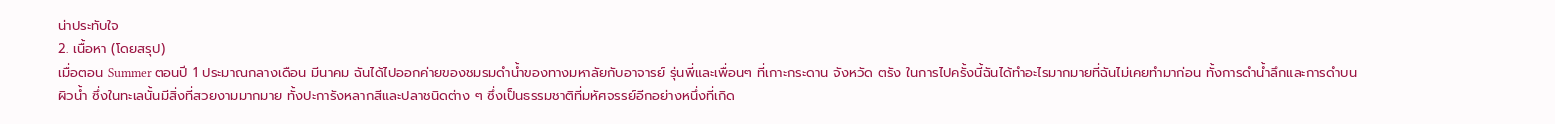น่าประทับใจ
2. เนื้อหา (โดยสรุป)
เมื่อตอน Summer ตอนปี 1 ประมาณกลางเดือน มีนาคม ฉันได้ไปออกค่ายของชมรมดำน้ำของทางมหาลัยกับอาจารย์ รุ่นพี่และเพื่อนๆ ที่เกาะกระดาน จังหวัด ตรัง ในการไปครั้งนี้ฉันได้ทำอะไรมากมายที่ฉันไม่เคยทำมาก่อน ทั้งการดำน้ำลึกและการดำบนผิวน้ำ ซึ่งในทะเลนั้นมีสิ่งที่สวยงามมากมาย ทั้งปะการังหลากสีและปลาชนิดต่าง ๆ ซึ่งเป็นธรรมชาติที่มหัศจรรย์อีกอย่างหนึ่งที่เกิด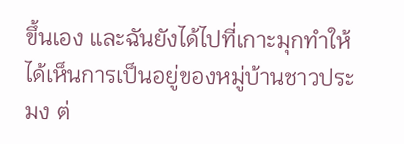ขึ้นเอง และฉันยังได้ไปที่เกาะมุกทำให้ได้เห็นการเป็นอยู่ของหมู่บ้านชาวประมง ต่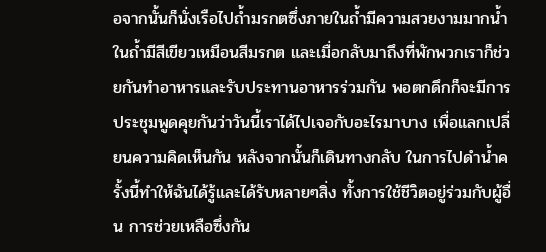อจากนั้นก็นั่งเรือไปถ้ำมรกตซึ่งภายในถ้ำมีความสวยงามมากน้ำในถ้ำมีสีเขียวเหมือนสีมรกต และเมื่อกลับมาถึงที่พักพวกเราก็ช่วยกันทำอาหารและรับประทานอาหารร่วมกัน พอตกดึกก็จะมีการประชุมพูดคุยกันว่าวันนี้เราได้ไปเจอกับอะไรมาบาง เพื่อแลกเปลี่ยนความคิดเห็นกัน หลังจากนั้นก็เดินทางกลับ ในการไปดำน้ำครั้งนี้ทำให้ฉันได้รู้และได้รับหลายๆสิ่ง ทั้งการใช้ชีวิตอยู่ร่วมกับผู้อื่น การช่วยเหลือซึ่งกัน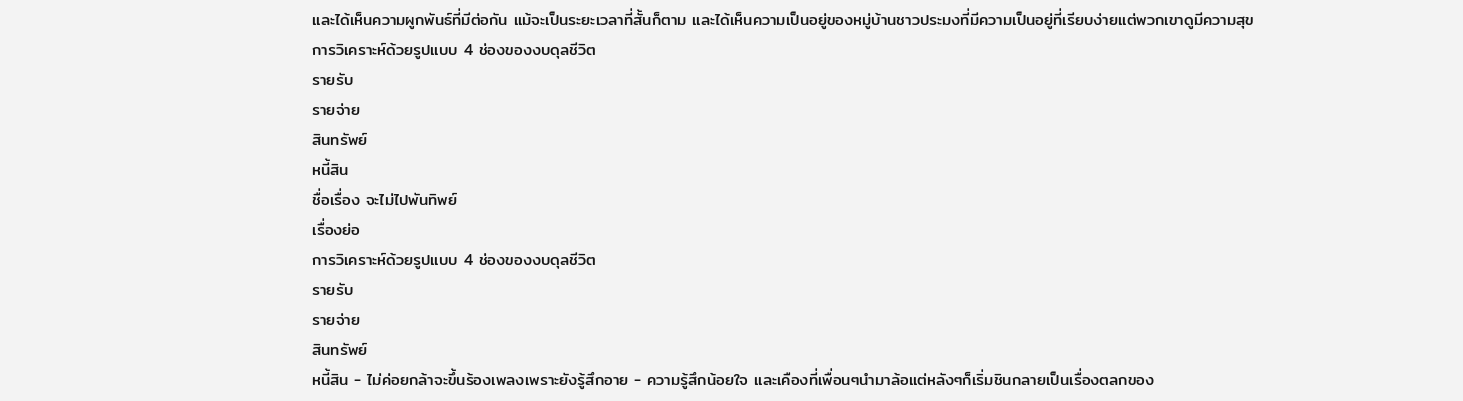และได้เห็นความผูกพันธ์ที่มีต่อกัน แม้จะเป็นระยะเวลาที่สั้นก็ตาม และได้เห็นความเป็นอยู่ของหมู่บ้านชาวประมงที่มีความเป็นอยู่ที่เรียบง่ายแต่พวกเขาดูมีความสุข
การวิเคราะห์ด้วยรูปแบบ 4 ช่องของงบดุลชีวิต
รายรับ
รายจ่าย
สินทรัพย์
หนี้สิน
ชื่อเรื่อง จะไม่ไปพันทิพย์
เรื่องย่อ
การวิเคราะห์ด้วยรูปแบบ 4 ช่องของงบดุลชีวิต
รายรับ
รายจ่าย
สินทรัพย์
หนี้สิน - ไม่ค่อยกล้าจะขึ้นร้องเพลงเพราะยังรู้สึกอาย - ความรู้สึกน้อยใจ และเคืองที่เพื่อนๆนำมาล้อแต่หลังๆก็เริ่มชินกลายเป็นเรื่องตลกของ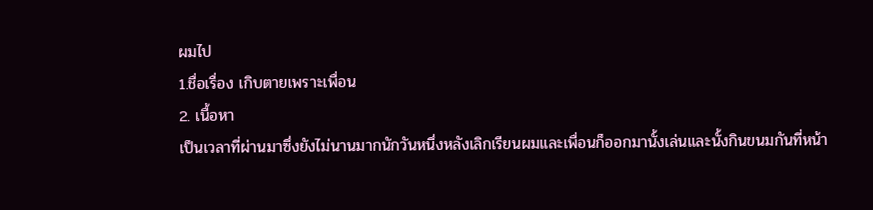ผมไป
1.ชื่อเรื่อง เกิบตายเพราะเพื่อน
2. เนื้อหา
เป็นเวลาที่ผ่านมาซึ่งยังไม่นานมากนักวันหนึ่งหลังเลิกเรียนผมเเละเพื่อนก็ออกมานั้งเล่นเเละนั้งกินขนมกันที่หน้า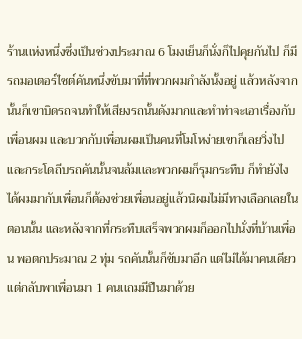ร้านเเห่งหนึ่งซึ่งเป็นช่วงประมาณ 6 โมงเย็นก็นั่งก็ไปคุยกันไป ก็มีรถมอเตอร์ไซต์คันหนึ่งขับมาที่ที่พวกผมกำลังนั้งอยู่ เเล้วหลังจากนั้นก็เขาบิดรถจนทำให้เสียงรถนั้นดังมากเเละทำท่าจะเอาเรื่องกับเพื่อนผม เเละบวกกับเพื่อนผมเป็นคนที่โมโหง่ายเขาก็เลยวิ่งไปเเละกระโดถีบรถคันนั้นจนล้มเเละพวกผมก็รุมกระทืบ ก็ทำยังไงได้ผมมากับเพื่อนก็ต้องช่วยเพื่อนอยู่เเล้วนิผมไม่มีทางเลือกเลยในตอนนั้น เเละหลังจากที่กระทืบเสร็จพวกผมก็ออกไปนั่งที่บ้านเพื่อน พอตกประมาณ 2 ทุ่ม รถคันนั้นก็ขับมาอีก เเต่ไม่ได้มาคนเดียวเเต่กลับพาเพื่อนมา 1 คนเเถมมีปืนมาด้วย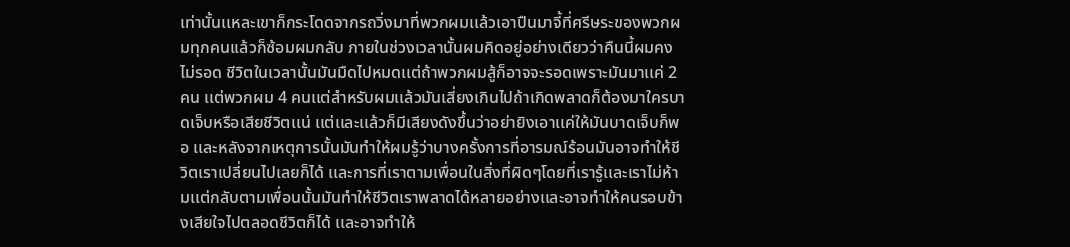เท่านั้นเเหละเขาก็กระโดดจากรถวิ่งมาที่พวกผมเเล้วเอาปืนมาจี้ที่ศรีษระของพวกผมทุกคนเเล้วก็ซ้อมผมกลับ ภายในช่วงเวลานั้นผมคิดอยู่อย่างเดียวว่าคืนนี้ผมคงไม่รอด ชีวิตในเวลานั้นมันมืดไปหมดเเต่ถ้าพวกผมสู้ก็อาจจะรอดเพราะมันมาเเค่ 2 คน เเต่พวกผม 4 คนเเต่สำหรับผมเเล้วมันเสี่ยงเกินไปถ้าเกิดพลาดก็ต้องมาใครบาดเจ็บหรือเสียชีวิตเเน่ เเต่เเละเเล้วก็มีเสียงดังขึ้นว่าอย่ายิงเอาเเค่ให้มันบาดเจ็บก็พอ เเละหลังจากเหตุการนั้นมันทำให้ผมรู้ว่าบางครั้งการที่อารมณ์ร้อนมันอาจทำให้ชีวิตเราเปลี่ยนไปเลยก็ได้ เเละการที่เราตามเพื่อนในสิ่งที่ผิดๆโดยที่เรารู้เเละเราไม่ห้ามเเต่กลับตามเพื่อนนั้นมันทำให้ชีวิตเราพลาดได้หลายอย่างเเละอาจทำให้คนรอบข้างเสียใจไปตลอดชีวิตก็ได้ เเละอาจทำให้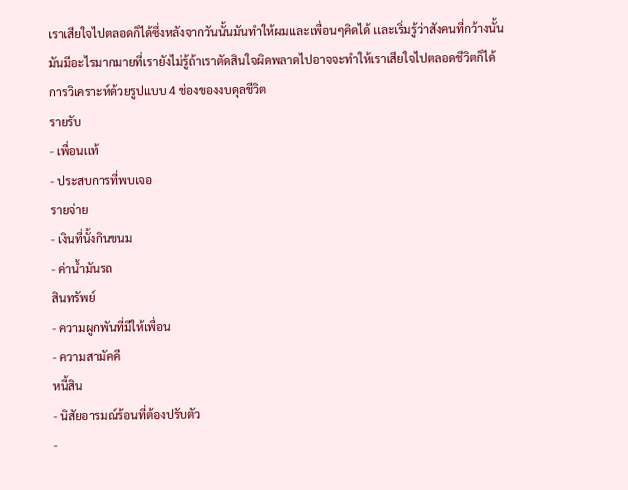เราเสียใจไปตลอดก็ได้ซึ่งหลังจากวันนั้นมันทำให้ผมเเละเพื่อนๆคิดได้ เเละเริ่มรู้ว่าสังคนที่กว้างนั้นมันมีอะไรมากมายที่เรายังไม่รู้ถ้าเราตัดสินใจผิดพลาดไปอาจจะทำให้เราเสียใจไปตลอดชีวิตก็ได้
การวิเคราะห์ด้วยรูปแบบ 4 ช่องของงบดุลชีวิต
รายรับ
- เพื่อนเเท้
- ประสบการที่พบเจอ
รายจ่าย
- เงินที่นั้งกินขนม
- ค่าน้ำมันรถ
สินทรัพย์
- ความผูกพันที่มีให้เพื่อน
- ความสามัคคี
หนี้สิน
- นิสัยอารมณ์ร้อนที่ต้องปรับตัว
-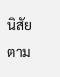นิสัยตาม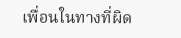เพื่อนในทางที่ผิด